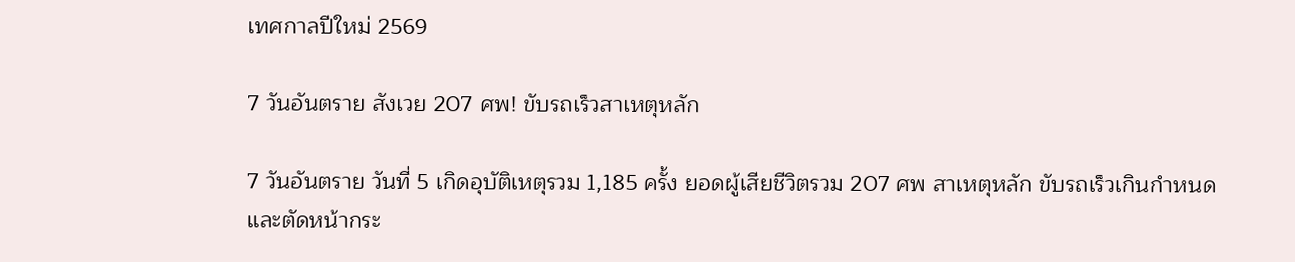เทศกาลปีใหม่ 2569

7 วันอันตราย สังเวย 207 ศพ! ขับรถเร็วสาเหตุหลัก

7 วันอันตราย วันที่ 5 เกิดอุบัติเหตุรวม 1,185 ครั้ง ยอดผู้เสียชีวิตรวม 207 ศพ สาเหตุหลัก ขับรถเร็วเกินกำหนดและตัดหน้ากระ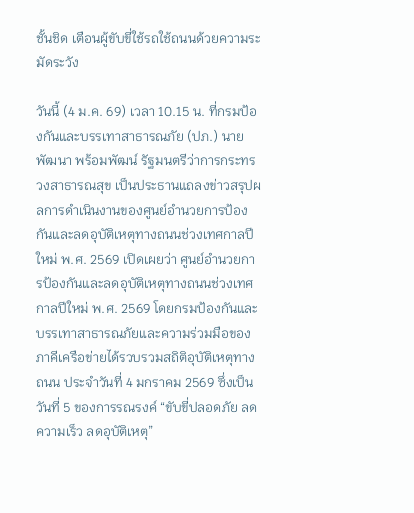ชั้นชิด เตือนผู้ขับขี่ใช้รถใช้ถนนด้วยความระมัดระวัง

วันนี้ (4 ม.ค. 69) เวลา 10.15 น. ที่กรมป้องกันและบรรเทาสาธารณภัย (ปภ.) นายพัฒนา พร้อมพัฒน์ รัฐมนตรีว่าการกระทรวงสาธารณสุข เป็นประธานแถลงข่าวสรุปผลการดำเนินงานของศูนย์อำนวยการป้องกันและลดอุบัติเหตุทางถนนช่วงเทศกาลปีใหม่ พ.ศ. 2569 เปิดเผยว่า ศูนย์อำนวยการป้องกันและลดอุบัติเหตุทางถนนช่วงเทศกาลปีใหม่ พ.ศ. 2569 โดยกรมป้องกันและบรรเทาสาธารณภัยและความร่วมมือของภาคีเครือข่ายได้รวบรวมสถิติอุบัติเหตุทางถนน ประจำวันที่ 4 มกราคม 2569 ซึ่งเป็นวันที่ 5 ของการรณรงค์ “ขับขี่ปลอดภัย ลดความเร็ว ลดอุบัติเหตุ”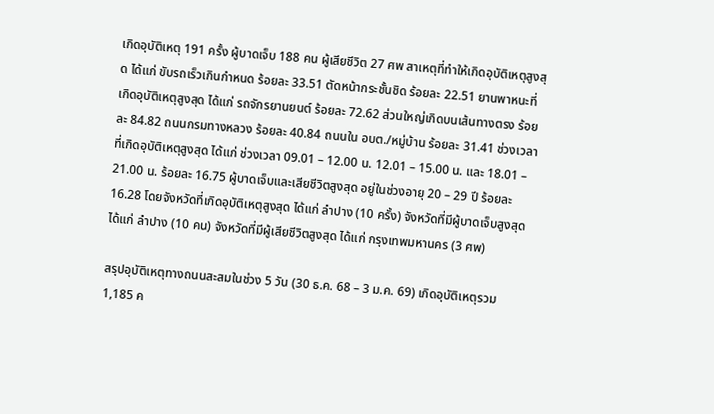เกิดอุบัติเหตุ 191 ครั้ง ผู้บาดเจ็บ 188 คน ผู้เสียชีวิต 27 ศพ สาเหตุที่ทำให้เกิดอุบัติเหตุสูงสุด ได้แก่ ขับรถเร็วเกินกำหนด ร้อยละ 33.51 ตัดหน้ากระชั้นชิด ร้อยละ 22.51 ยานพาหนะที่เกิดอุบัติเหตุสูงสุด ได้แก่ รถจักรยานยนต์ ร้อยละ 72.62 ส่วนใหญ่เกิดบนเส้นทางตรง ร้อยละ 84.82 ถนนกรมทางหลวง ร้อยละ 40.84 ถนนใน อบต./หมู่บ้าน ร้อยละ 31.41 ช่วงเวลาที่เกิดอุบัติเหตุสูงสุด ได้แก่ ช่วงเวลา 09.01 – 12.00 น. 12.01 – 15.00 น. และ 18.01 – 21.00 น. ร้อยละ 16.75 ผู้บาดเจ็บและเสียชีวิตสูงสุด อยู่ในช่วงอายุ 20 – 29 ปี ร้อยละ 16.28 โดยจังหวัดที่เกิดอุบัติเหตุสูงสุด ได้แก่ ลำปาง (10 ครั้ง) จังหวัดที่มีผู้บาดเจ็บสูงสุด ได้แก่ ลำปาง (10 คน) จังหวัดที่มีผู้เสียชีวิตสูงสุด ได้แก่ กรุงเทพมหานคร (3 ศพ)

สรุปอุบัติเหตุทางถนนสะสมในช่วง 5 วัน (30 ธ.ค. 68 – 3 ม.ค. 69) เกิดอุบัติเหตุรวม 1,185 ค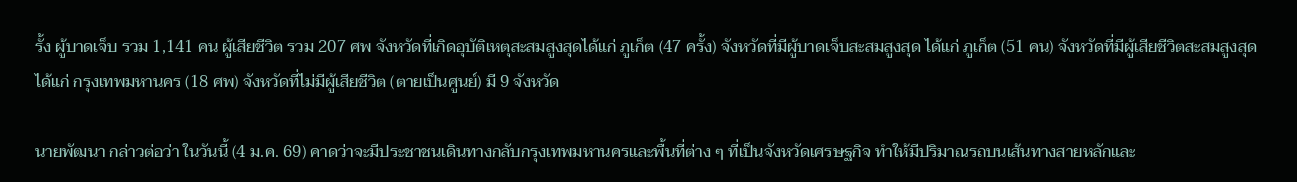รั้ง ผู้บาดเจ็บ รวม 1,141 คน ผู้เสียชีวิต รวม 207 ศพ จังหวัดที่เกิดอุบัติเหตุสะสมสูงสุดได้แก่ ภูเก็ต (47 ครั้ง) จังหวัดที่มีผู้บาดเจ็บสะสมสูงสุด ได้แก่ ภูเก็ต (51 คน) จังหวัดที่มีผู้เสียชีวิตสะสมสูงสุด ได้แก่ กรุงเทพมหานคร (18 ศพ) จังหวัดที่ไม่มีผู้เสียชีวิต (ตายเป็นศูนย์) มี 9 จังหวัด

นายพัฒนา กล่าวต่อว่า ในวันนี้ (4 ม.ค. 69) คาดว่าจะมีประชาชนเดินทางกลับกรุงเทพมหานครและพื้นที่ต่าง ๆ ที่เป็นจังหวัดเศรษฐกิจ ทำให้มีปริมาณรถบนเส้นทางสายหลักและ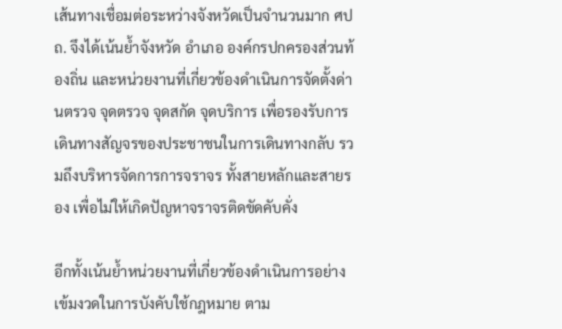เส้นทางเชื่อมต่อระหว่างจังหวัดเป็นจำนวนมาก ศปถ. จึงได้เน้นย้ำจังหวัด อำเภอ องค์กรปกครองส่วนท้องถิ่น และหน่วยงานที่เกี่ยวข้องดำเนินการจัดตั้งด่านตรวจ จุดตรวจ จุดสกัด จุดบริการ เพื่อรองรับการเดินทางสัญจรของประชาชนในการเดินทางกลับ รวมถึงบริหารจัดการการจราจร ทั้งสายหลักและสายรอง เพื่อไม่ให้เกิดปัญหาจราจรติดขัดคับคั่ง

อีกทั้งเน้นย้ำหน่วยงานที่เกี่ยวข้องดำเนินการอย่างเข้มงวดในการบังคับใช้กฎหมาย ตาม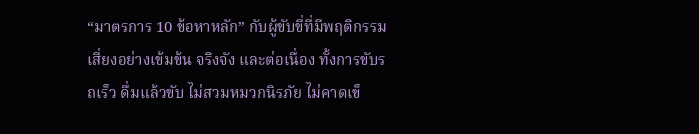“มาตรการ 10 ข้อหาหลัก” กับผู้ขับขี่ที่มีพฤติกรรมเสี่ยงอย่างเข้มข้น จริงจัง และต่อเนื่อง ทั้งการขับรถเร็ว ดื่มแล้วขับ ไม่สวมหมวกนิรภัย ไม่คาดเข็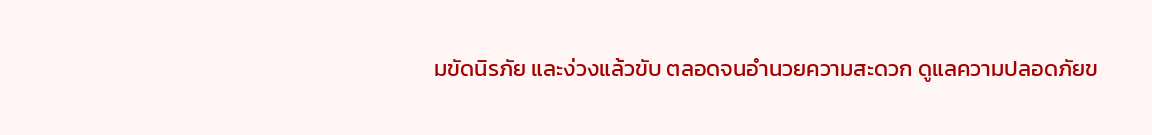มขัดนิรภัย และง่วงแล้วขับ ตลอดจนอำนวยความสะดวก ดูแลความปลอดภัยข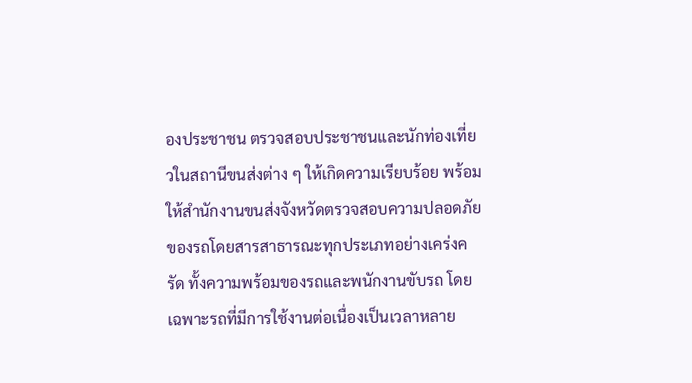องประชาชน ตรวจสอบประชาชนและนักท่องเที่ยวในสถานีขนส่งต่าง ๆ ให้เกิดความเรียบร้อย พร้อมให้สำนักงานขนส่งจังหวัดตรวจสอบความปลอดภัยของรถโดยสารสาธารณะทุกประเภทอย่างเคร่งครัด ทั้งความพร้อมของรถและพนักงานขับรถ โดยเฉพาะรถที่มีการใช้งานต่อเนื่องเป็นเวลาหลาย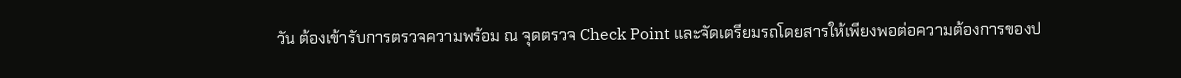วัน ต้องเข้ารับการตรวจความพร้อม ณ จุดตรวจ Check Point และจัดเตรียมรถโดยสารให้เพียงพอต่อความต้องการของป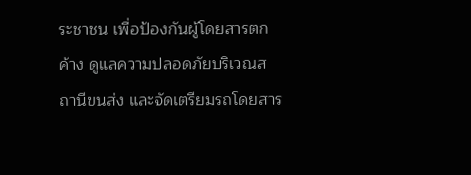ระชาชน เพื่อป้องกันผู้โดยสารตกค้าง ดูแลความปลอดภัยบริเวณสถานีขนส่ง และจัดเตรียมรถโดยสาร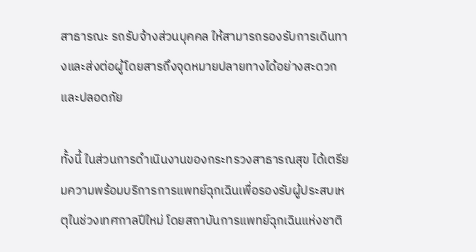สาธารณะ รถรับจ้างส่วนบุคคล ให้สามารถรองรับการเดินทางและส่งต่อผู้โดยสารถึงจุดหมายปลายทางได้อย่างสะดวกและปลอดภัย

ทั้งนี้ ในส่วนการดำเนินงานของกระทรวงสาธารณสุข ได้เตรียมความพร้อมบริการการแพทย์ฉุกเฉินเพื่อรองรับผู้ประสบเหตุในช่วงเทศกาลปีใหม่ โดยสถาบันการแพทย์ฉุกเฉินแห่งชาติ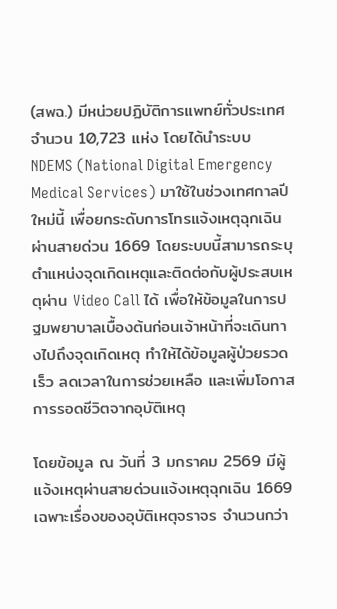(สพฉ.) มีหน่วยปฏิบัติการแพทย์ทั่วประเทศ จำนวน 10,723 แห่ง โดยได้นำระบบ NDEMS (National Digital Emergency Medical Services) มาใช้ในช่วงเทศกาลปีใหม่นี้ เพื่อยกระดับการโทรแจ้งเหตุฉุกเฉินผ่านสายด่วน 1669 โดยระบบนี้สามารถระบุตำแหน่งจุดเกิดเหตุและติดต่อกับผู้ประสบเหตุผ่าน Video Call ได้ เพื่อให้ข้อมูลในการปฐมพยาบาลเบื้องต้นก่อนเจ้าหน้าที่จะเดินทางไปถึงจุดเกิดเหตุ ทำให้ได้ข้อมูลผู้ป่วยรวดเร็ว ลดเวลาในการช่วยเหลือ และเพิ่มโอกาสการรอดชีวิตจากอุบัติเหตุ

โดยข้อมูล ณ วันที่ 3 มกราคม 2569 มีผู้แจ้งเหตุผ่านสายด่วนแจ้งเหตุฉุกเฉิน 1669 เฉพาะเรื่องของอุบัติเหตุจราจร จำนวนกว่า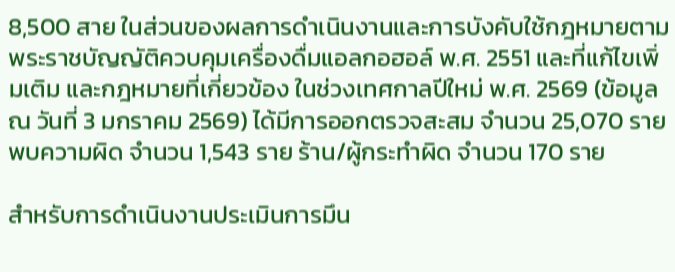8,500 สาย ในส่วนของผลการดำเนินงานและการบังคับใช้กฎหมายตามพระราชบัญญัติควบคุมเครื่องดื่มแอลกอฮอล์ พ.ศ. 2551 และที่แก้ไขเพิ่มเติม และกฎหมายที่เกี่ยวข้อง ในช่วงเทศกาลปีใหม่ พ.ศ. 2569 (ข้อมูล ณ วันที่ 3 มกราคม 2569) ได้มีการออกตรวจสะสม จำนวน 25,070 ราย พบความผิด จำนวน 1,543 ราย ร้าน/ผู้กระทำผิด จำนวน 170 ราย

สำหรับการดำเนินงานประเมินการมึน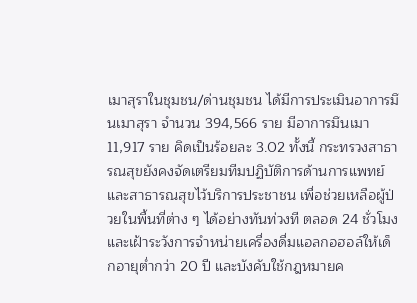เมาสุราในชุมชน/ด่านชุมชน ได้มีการประเมินอาการมึนเมาสุรา จำนวน 394,566 ราย มีอาการมึนเมา 11,917 ราย คิดเป็นร้อยละ 3.02 ทั้งนี้ กระทรวงสาธารณสุขยังคงจัดเตรียมทีมปฏิบัติการด้านการแพทย์และสาธารณสุขไว้บริการประชาชน เพื่อช่วยเหลือผู้ป่วยในพื้นที่ต่าง ๆ ได้อย่างทันท่วงที ตลอด 24 ชั่วโมง และเฝ้าระวังการจำหน่ายเครื่องดื่มแอลกอฮอล์ให้เด็กอายุต่ำกว่า 20 ปี และบังคับใช้กฎหมายค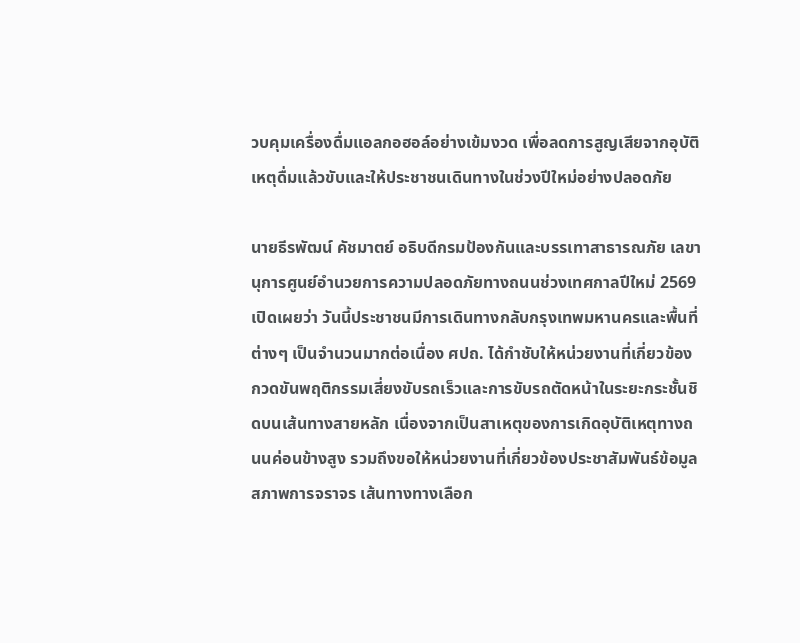วบคุมเครื่องดื่มแอลกอฮอล์อย่างเข้มงวด เพื่อลดการสูญเสียจากอุบัติเหตุดื่มแล้วขับและให้ประชาชนเดินทางในช่วงปีใหม่อย่างปลอดภัย

นายธีรพัฒน์ คัชมาตย์ อธิบดีกรมป้องกันและบรรเทาสาธารณภัย เลขานุการศูนย์อำนวยการความปลอดภัยทางถนนช่วงเทศกาลปีใหม่ 2569 เปิดเผยว่า วันนี้ประชาชนมีการเดินทางกลับกรุงเทพมหานครและพื้นที่ต่างๆ เป็นจำนวนมากต่อเนื่อง ศปถ. ได้กำชับให้หน่วยงานที่เกี่ยวข้องกวดขันพฤติกรรมเสี่ยงขับรถเร็วและการขับรถตัดหน้าในระยะกระชั้นชิดบนเส้นทางสายหลัก เนื่องจากเป็นสาเหตุของการเกิดอุบัติเหตุทางถนนค่อนข้างสูง รวมถึงขอให้หน่วยงานที่เกี่ยวข้องประชาสัมพันธ์ข้อมูลสภาพการจราจร เส้นทางทางเลือก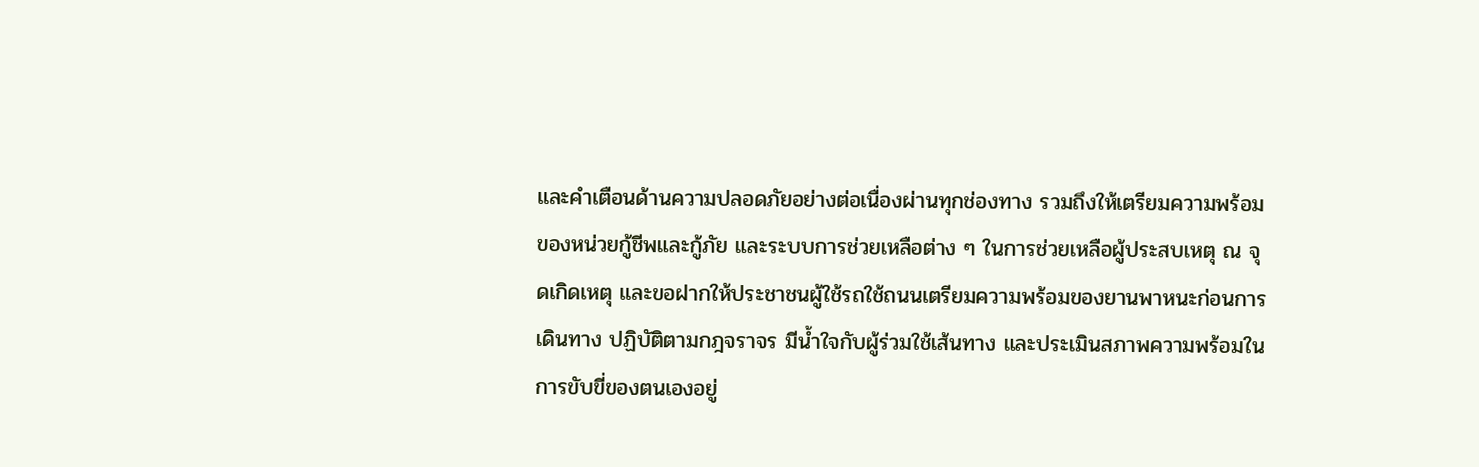และคำเตือนด้านความปลอดภัยอย่างต่อเนื่องผ่านทุกช่องทาง รวมถึงให้เตรียมความพร้อมของหน่วยกู้ชีพและกู้ภัย และระบบการช่วยเหลือต่าง ๆ ในการช่วยเหลือผู้ประสบเหตุ ณ จุดเกิดเหตุ และขอฝากให้ประชาชนผู้ใช้รถใช้ถนนเตรียมความพร้อมของยานพาหนะก่อนการเดินทาง ปฏิบัติตามกฎจราจร มีน้ำใจกับผู้ร่วมใช้เส้นทาง และประเมินสภาพความพร้อมในการขับขี่ของตนเองอยู่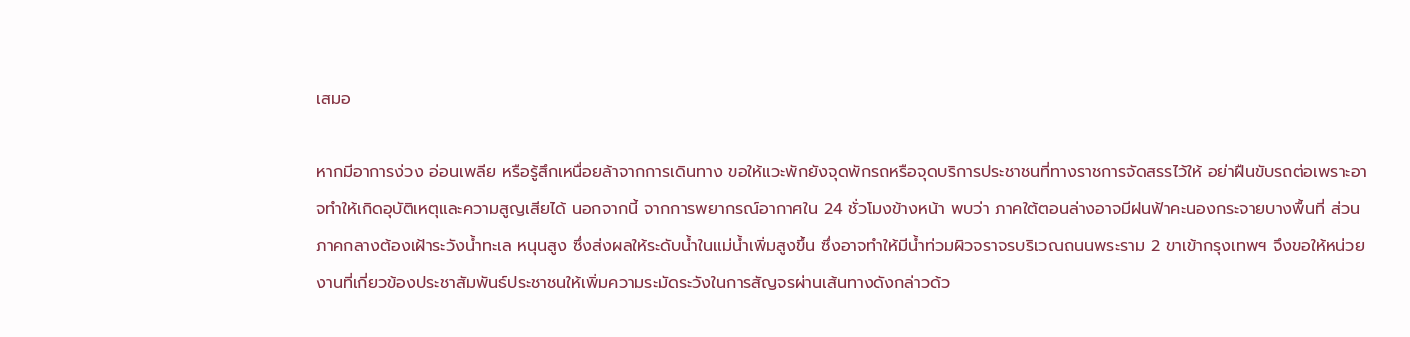เสมอ

หากมีอาการง่วง อ่อนเพลีย หรือรู้สึกเหนื่อยล้าจากการเดินทาง ขอให้แวะพักยังจุดพักรถหรือจุดบริการประชาชนที่ทางราชการจัดสรรไว้ให้ อย่าฝืนขับรถต่อเพราะอาจทำให้เกิดอุบัติเหตุและความสูญเสียได้ นอกจากนี้ จากการพยากรณ์อากาศใน 24 ชั่วโมงข้างหน้า พบว่า ภาคใต้ตอนล่างอาจมีฝนฟ้าคะนองกระจายบางพื้นที่ ส่วนภาคกลางต้องเฝ้าระวังน้ำทะเล หนุนสูง ซึ่งส่งผลให้ระดับน้ำในแม่น้ำเพิ่มสูงขึ้น ซึ่งอาจทำให้มีน้ำท่วมผิวจราจรบริเวณถนนพระราม 2 ขาเข้ากรุงเทพฯ จึงขอให้หน่วยงานที่เกี่ยวข้องประชาสัมพันธ์ประชาชนให้เพิ่มความระมัดระวังในการสัญจรผ่านเส้นทางดังกล่าวด้ว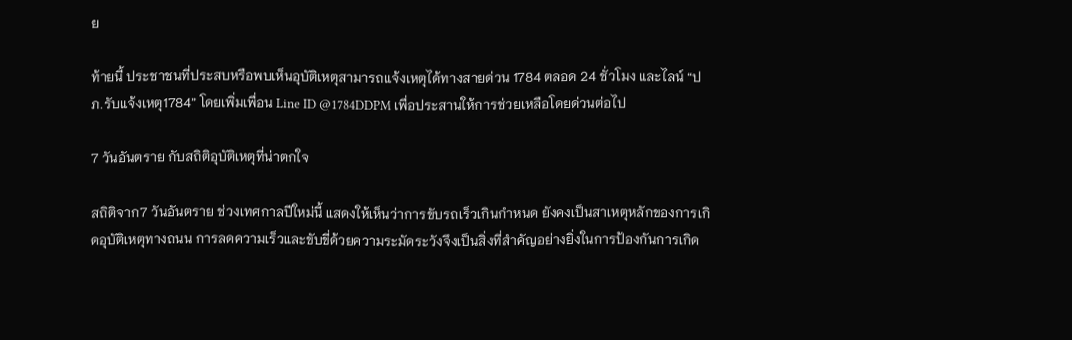ย

ท้ายนี้ ประชาชนที่ประสบหรือพบเห็นอุบัติเหตุสามารถแจ้งเหตุได้ทางสายด่วน 1784 ตลอด 24 ชั่วโมง และไลน์ “ปภ.รับแจ้งเหตุ1784” โดยเพิ่มเพื่อน Line ID @1784DDPM เพื่อประสานให้การช่วยเหลือโดยด่วนต่อไป

7 วันอันตราย กับสถิติอุบัติเหตุที่น่าตกใจ

สถิติจาก7 วันอันตราย ช่วงเทศกาลปีใหม่นี้ แสดงให้เห็นว่าการขับรถเร็วเกินกำหนด ยังคงเป็นสาเหตุหลักของการเกิดอุบัติเหตุทางถนน การลดความเร็วและขับขี่ด้วยความระมัดระวังจึงเป็นสิ่งที่สำคัญอย่างยิ่งในการป้องกันการเกิด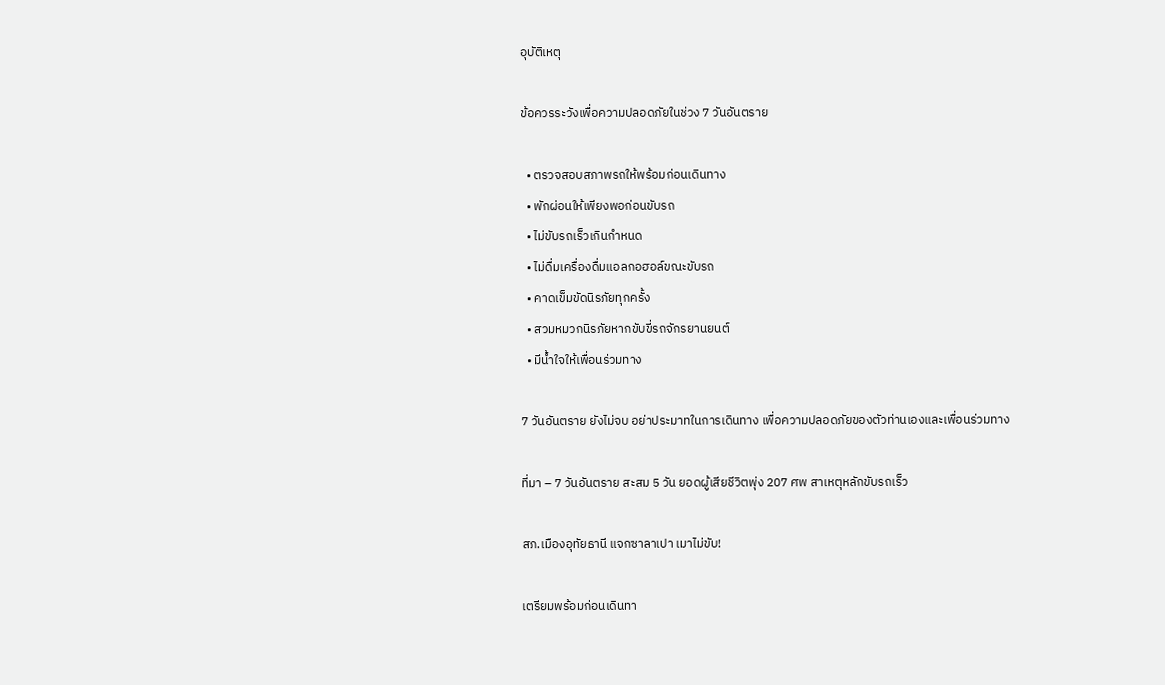อุบัติเหตุ

ข้อควรระวังเพื่อความปลอดภัยในช่วง 7 วันอันตราย

  • ตรวจสอบสภาพรถให้พร้อมก่อนเดินทาง
  • พักผ่อนให้เพียงพอก่อนขับรถ
  • ไม่ขับรถเร็วเกินกำหนด
  • ไม่ดื่มเครื่องดื่มแอลกอฮอล์ขณะขับรถ
  • คาดเข็มขัดนิรภัยทุกครั้ง
  • สวมหมวกนิรภัยหากขับขี่รถจักรยานยนต์
  • มีน้ำใจให้เพื่อนร่วมทาง

7 วันอันตราย ยังไม่จบ อย่าประมาทในการเดินทาง เพื่อความปลอดภัยของตัวท่านเองและเพื่อนร่วมทาง

ที่มา – 7 วันอันตราย สะสม 5 วัน ยอดผู้เสียชีวิตพุ่ง 207 ศพ สาเหตุหลักขับรถเร็ว

สภ.เมืองอุทัยธานี แจกซาลาเปา เมาไม่ขับ!

เตรียมพร้อมก่อนเดินทา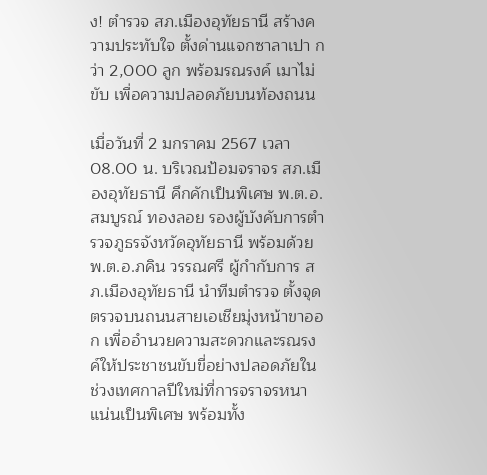ง! ตำรวจ สภ.เมืองอุทัยธานี สร้างความประทับใจ ตั้งด่านแจกซาลาเปา กว่า 2,000 ลูก พร้อมรณรงค์ เมาไม่ขับ เพื่อความปลอดภัยบนท้องถนน

เมื่อวันที่ 2 มกราคม 2567 เวลา 08.00 น. บริเวณป้อมจราจร สภ.เมืองอุทัยธานี คึกคักเป็นพิเศษ พ.ต.อ.สมบูรณ์ ทองลอย รองผู้บังคับการตำรวจภูธรจังหวัดอุทัยธานี พร้อมด้วย พ.ต.อ.ภคิน วรรณศรี ผู้กำกับการ สภ.เมืองอุทัยธานี นำทีมตำรวจ ตั้งจุดตรวจบนถนนสายเอเชียมุ่งหน้าขาออก เพื่ออำนวยความสะดวกและรณรงค์ให้ประชาชนขับขี่อย่างปลอดภัยในช่วงเทศกาลปีใหม่ที่การจราจรหนาแน่นเป็นพิเศษ พร้อมทั้ง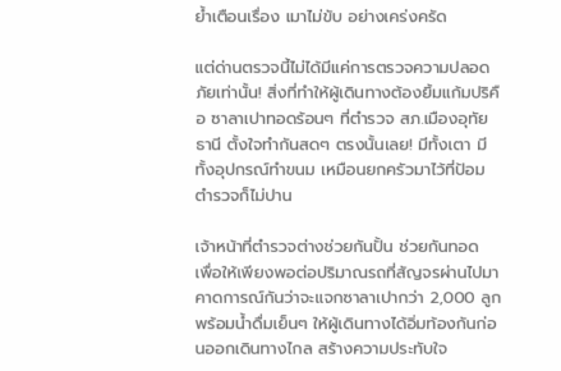ย้ำเตือนเรื่อง เมาไม่ขับ อย่างเคร่งครัด

แต่ด่านตรวจนี้ไม่ได้มีแค่การตรวจความปลอดภัยเท่านั้น! สิ่งที่ทำให้ผู้เดินทางต้องยิ้มแก้มปริคือ ซาลาเปาทอดร้อนๆ ที่ตำรวจ สภ.เมืองอุทัยธานี ตั้งใจทำกันสดๆ ตรงนั้นเลย! มีทั้งเตา มีทั้งอุปกรณ์ทำขนม เหมือนยกครัวมาไว้ที่ป้อมตำรวจก็ไม่ปาน

เจ้าหน้าที่ตำรวจต่างช่วยกันปั้น ช่วยกันทอด เพื่อให้เพียงพอต่อปริมาณรถที่สัญจรผ่านไปมา คาดการณ์กันว่าจะแจกซาลาเปากว่า 2,000 ลูก พร้อมน้ำดื่มเย็นๆ ให้ผู้เดินทางได้อิ่มท้องกันก่อนออกเดินทางไกล สร้างความประทับใจ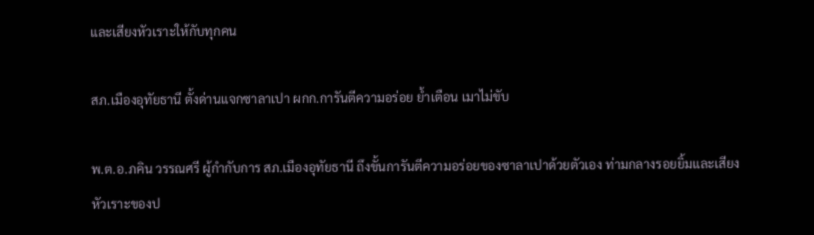และเสียงหัวเราะให้กับทุกคน

สภ.เมืองอุทัยธานี ตั้งด่านแจกซาลาเปา ผกก.การันตีความอร่อย ย้ำเตือน เมาไม่ขับ

พ.ต.อ.ภคิน วรรณศรี ผู้กำกับการ สภ.เมืองอุทัยธานี ถึงขั้นการันตีความอร่อยของซาลาเปาด้วยตัวเอง ท่ามกลางรอยยิ้มและเสียงหัวเราะของป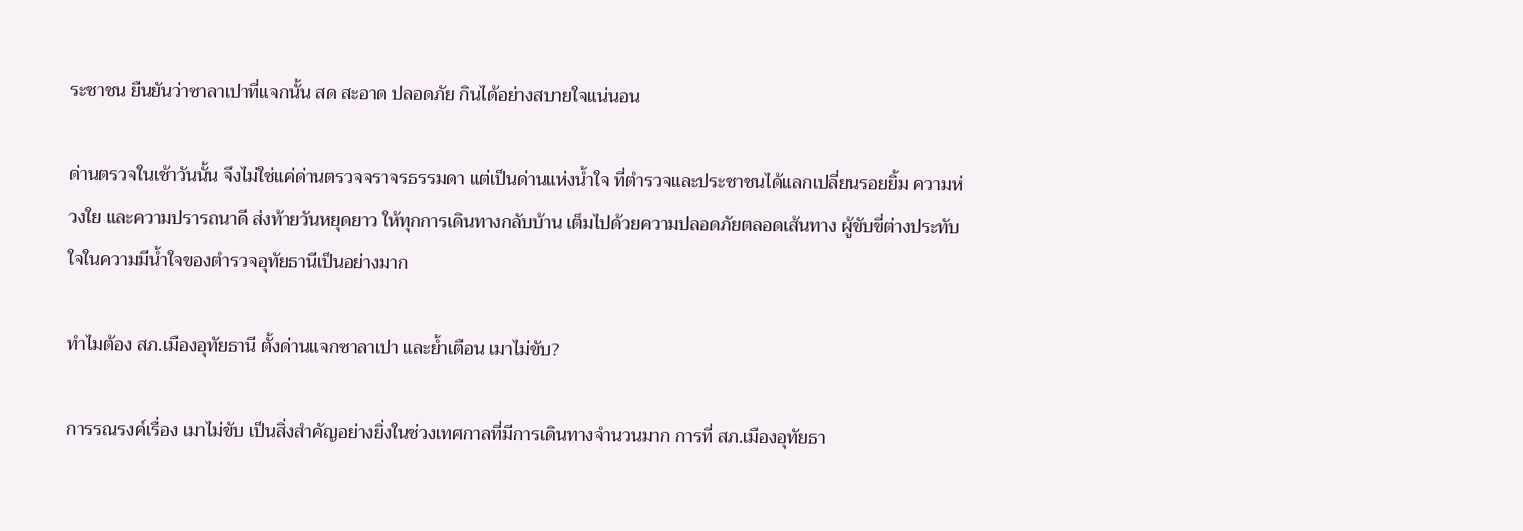ระชาชน ยืนยันว่าซาลาเปาที่แจกนั้น สด สะอาด ปลอดภัย กินได้อย่างสบายใจแน่นอน

ด่านตรวจในเช้าวันนั้น จึงไม่ใช่แค่ด่านตรวจจราจรธรรมดา แต่เป็นด่านแห่งน้ำใจ ที่ตำรวจและประชาชนได้แลกเปลี่ยนรอยยิ้ม ความห่วงใย และความปรารถนาดี ส่งท้ายวันหยุดยาว ให้ทุกการเดินทางกลับบ้าน เต็มไปด้วยความปลอดภัยตลอดเส้นทาง ผู้ขับขี่ต่างประทับใจในความมีน้ำใจของตำรวจอุทัยธานีเป็นอย่างมาก

ทำไมต้อง สภ.เมืองอุทัยธานี ตั้งด่านแจกซาลาเปา และย้ำเตือน เมาไม่ขับ?

การรณรงค์เรื่อง เมาไม่ขับ เป็นสิ่งสำคัญอย่างยิ่งในช่วงเทศกาลที่มีการเดินทางจำนวนมาก การที่ สภ.เมืองอุทัยธา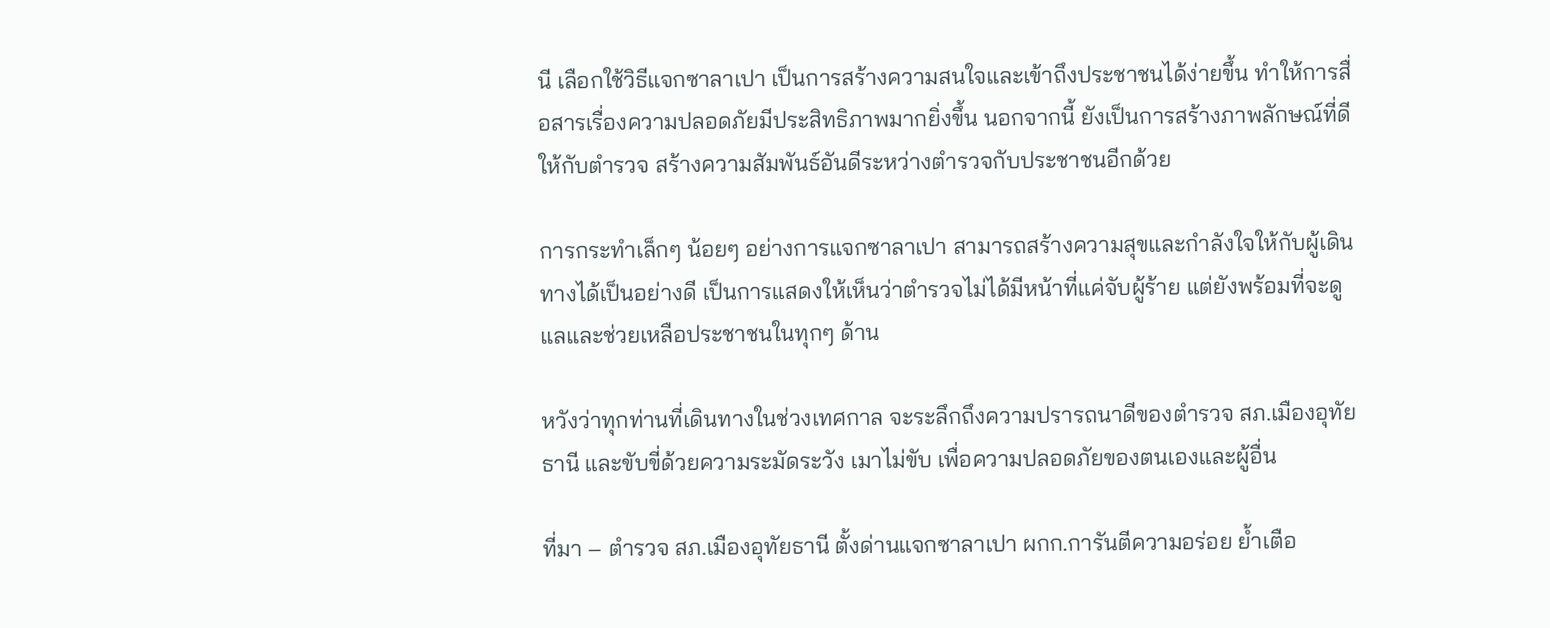นี เลือกใช้วิธีแจกซาลาเปา เป็นการสร้างความสนใจและเข้าถึงประชาชนได้ง่ายขึ้น ทำให้การสื่อสารเรื่องความปลอดภัยมีประสิทธิภาพมากยิ่งขึ้น นอกจากนี้ ยังเป็นการสร้างภาพลักษณ์ที่ดีให้กับตำรวจ สร้างความสัมพันธ์อันดีระหว่างตำรวจกับประชาชนอีกด้วย

การกระทำเล็กๆ น้อยๆ อย่างการแจกซาลาเปา สามารถสร้างความสุขและกำลังใจให้กับผู้เดินทางได้เป็นอย่างดี เป็นการแสดงให้เห็นว่าตำรวจไม่ได้มีหน้าที่แค่จับผู้ร้าย แต่ยังพร้อมที่จะดูแลและช่วยเหลือประชาชนในทุกๆ ด้าน

หวังว่าทุกท่านที่เดินทางในช่วงเทศกาล จะระลึกถึงความปรารถนาดีของตำรวจ สภ.เมืองอุทัยธานี และขับขี่ด้วยความระมัดระวัง เมาไม่ขับ เพื่อความปลอดภัยของตนเองและผู้อื่น

ที่มา – ตำรวจ สภ.เมืองอุทัยธานี ตั้งด่านแจกซาลาเปา ผกก.การันตีความอร่อย ย้ำเตือ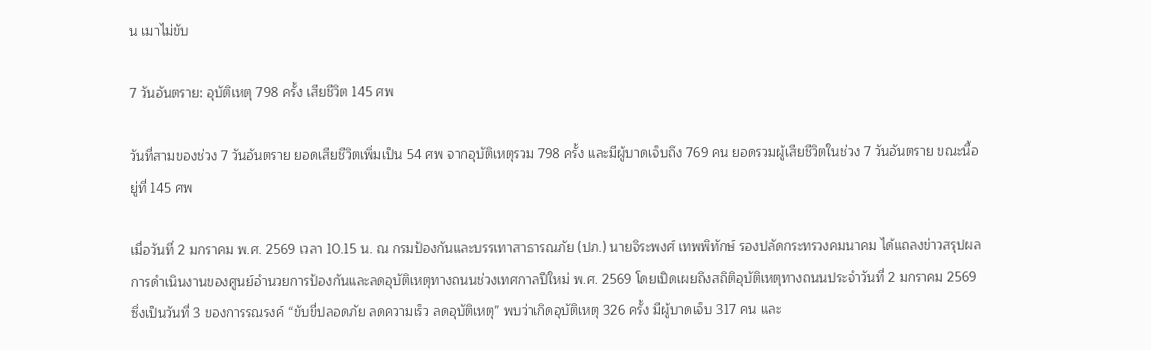น เมาไม่ขับ

7 วันอันตราย: อุบัติเหตุ 798 ครั้ง เสียชีวิต 145 ศพ

วันที่สามของช่วง 7 วันอันตราย ยอดเสียชีวิตเพิ่มเป็น 54 ศพ จากอุบัติเหตุรวม 798 ครั้ง และมีผู้บาดเจ็บถึง 769 คน ยอดรวมผู้เสียชีวิตในช่วง 7 วันอันตราย ขณะนี้อยู่ที่ 145 ศพ

เมื่อวันที่ 2 มกราคม พ.ศ. 2569 เวลา 10.15 น. ณ กรมป้องกันและบรรเทาสาธารณภัย (ปภ.) นายจิระพงศ์ เทพพิทักษ์ รองปลัดกระทรวงคมนาคม ได้แถลงข่าวสรุปผลการดำเนินงานของศูนย์อำนวยการป้องกันและลดอุบัติเหตุทางถนนช่วงเทศกาลปีใหม่ พ.ศ. 2569 โดยเปิดเผยถึงสถิติอุบัติเหตุทางถนนประจำวันที่ 2 มกราคม 2569 ซึ่งเป็นวันที่ 3 ของการรณรงค์ “ขับขี่ปลอดภัย ลดความเร็ว ลดอุบัติเหตุ” พบว่าเกิดอุบัติเหตุ 326 ครั้ง มีผู้บาดเจ็บ 317 คน และ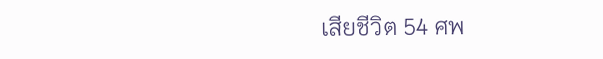เสียชีวิต 54 ศพ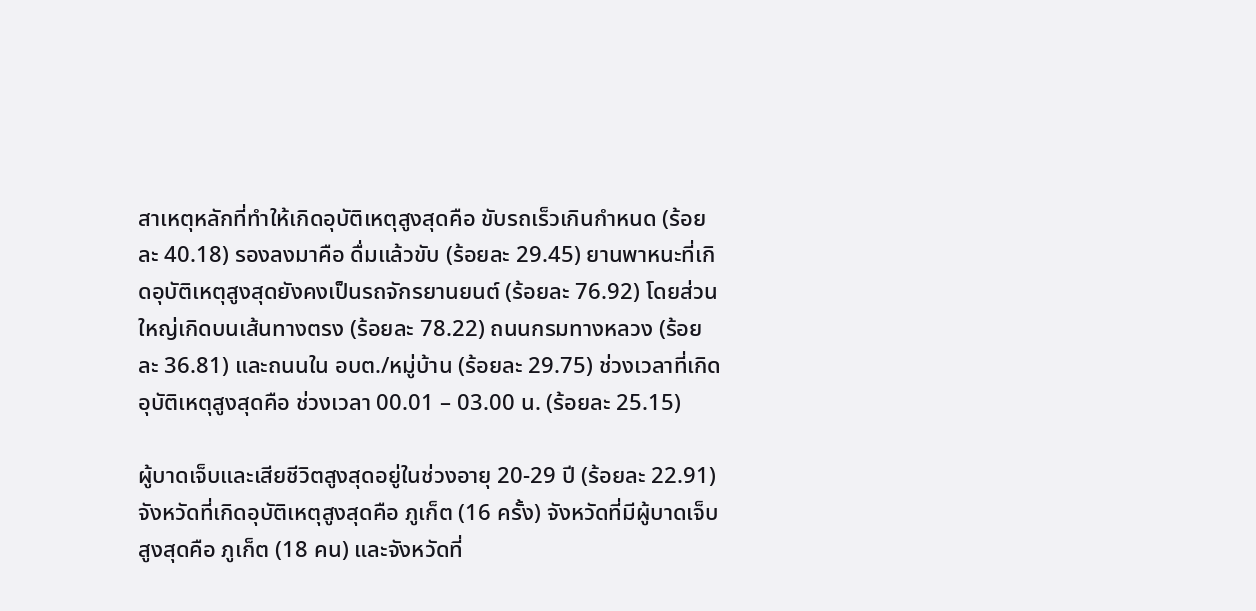สาเหตุหลักที่ทำให้เกิดอุบัติเหตุสูงสุดคือ ขับรถเร็วเกินกำหนด (ร้อยละ 40.18) รองลงมาคือ ดื่มแล้วขับ (ร้อยละ 29.45) ยานพาหนะที่เกิดอุบัติเหตุสูงสุดยังคงเป็นรถจักรยานยนต์ (ร้อยละ 76.92) โดยส่วนใหญ่เกิดบนเส้นทางตรง (ร้อยละ 78.22) ถนนกรมทางหลวง (ร้อยละ 36.81) และถนนใน อบต./หมู่บ้าน (ร้อยละ 29.75) ช่วงเวลาที่เกิดอุบัติเหตุสูงสุดคือ ช่วงเวลา 00.01 – 03.00 น. (ร้อยละ 25.15)

ผู้บาดเจ็บและเสียชีวิตสูงสุดอยู่ในช่วงอายุ 20-29 ปี (ร้อยละ 22.91) จังหวัดที่เกิดอุบัติเหตุสูงสุดคือ ภูเก็ต (16 ครั้ง) จังหวัดที่มีผู้บาดเจ็บสูงสุดคือ ภูเก็ต (18 คน) และจังหวัดที่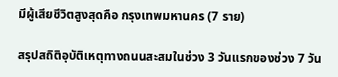มีผู้เสียชีวิตสูงสุดคือ กรุงเทพมหานคร (7 ราย)

สรุปสถิติอุบัติเหตุทางถนนสะสมในช่วง 3 วันแรกของช่วง 7 วัน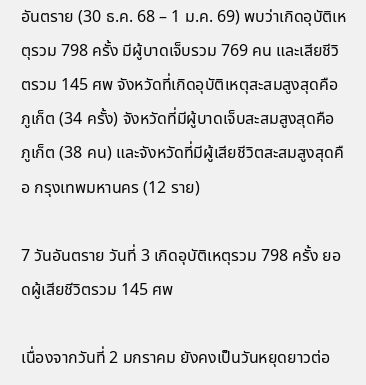อันตราย (30 ธ.ค. 68 – 1 ม.ค. 69) พบว่าเกิดอุบัติเหตุรวม 798 ครั้ง มีผู้บาดเจ็บรวม 769 คน และเสียชีวิตรวม 145 ศพ จังหวัดที่เกิดอุบัติเหตุสะสมสูงสุดคือ ภูเก็ต (34 ครั้ง) จังหวัดที่มีผู้บาดเจ็บสะสมสูงสุดคือ ภูเก็ต (38 คน) และจังหวัดที่มีผู้เสียชีวิตสะสมสูงสุดคือ กรุงเทพมหานคร (12 ราย)

7 วันอันตราย วันที่ 3 เกิดอุบัติเหตุรวม 798 ครั้ง ยอดผู้เสียชีวิตรวม 145 ศพ

เนื่องจากวันที่ 2 มกราคม ยังคงเป็นวันหยุดยาวต่อ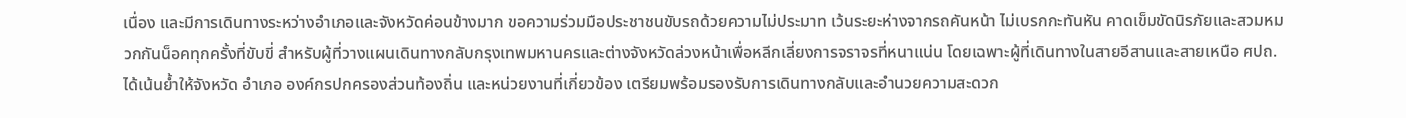เนื่อง และมีการเดินทางระหว่างอำเภอและจังหวัดค่อนข้างมาก ขอความร่วมมือประชาชนขับรถด้วยความไม่ประมาท เว้นระยะห่างจากรถคันหน้า ไม่เบรกกะทันหัน คาดเข็มขัดนิรภัยและสวมหมวกกันน็อคทุกครั้งที่ขับขี่ สำหรับผู้ที่วางแผนเดินทางกลับกรุงเทพมหานครและต่างจังหวัดล่วงหน้าเพื่อหลีกเลี่ยงการจราจรที่หนาแน่น โดยเฉพาะผู้ที่เดินทางในสายอีสานและสายเหนือ ศปถ. ได้เน้นย้ำให้จังหวัด อำเภอ องค์กรปกครองส่วนท้องถิ่น และหน่วยงานที่เกี่ยวข้อง เตรียมพร้อมรองรับการเดินทางกลับและอำนวยความสะดวก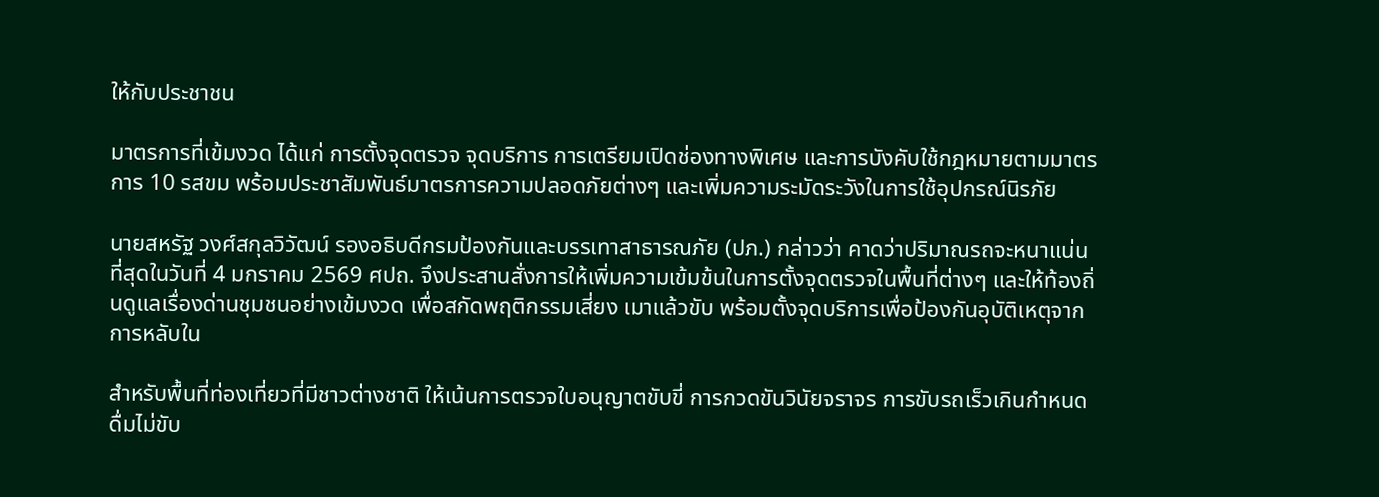ให้กับประชาชน

มาตรการที่เข้มงวด ได้แก่ การตั้งจุดตรวจ จุดบริการ การเตรียมเปิดช่องทางพิเศษ และการบังคับใช้กฎหมายตามมาตรการ 10 รสขม พร้อมประชาสัมพันธ์มาตรการความปลอดภัยต่างๆ และเพิ่มความระมัดระวังในการใช้อุปกรณ์นิรภัย

นายสหรัฐ วงศ์สกุลวิวัฒน์ รองอธิบดีกรมป้องกันและบรรเทาสาธารณภัย (ปภ.) กล่าวว่า คาดว่าปริมาณรถจะหนาแน่นที่สุดในวันที่ 4 มกราคม 2569 ศปถ. จึงประสานสั่งการให้เพิ่มความเข้มข้นในการตั้งจุดตรวจในพื้นที่ต่างๆ และให้ท้องถิ่นดูแลเรื่องด่านชุมชนอย่างเข้มงวด เพื่อสกัดพฤติกรรมเสี่ยง เมาแล้วขับ พร้อมตั้งจุดบริการเพื่อป้องกันอุบัติเหตุจากการหลับใน

สำหรับพื้นที่ท่องเที่ยวที่มีชาวต่างชาติ ให้เน้นการตรวจใบอนุญาตขับขี่ การกวดขันวินัยจราจร การขับรถเร็วเกินกำหนด ดื่มไม่ขับ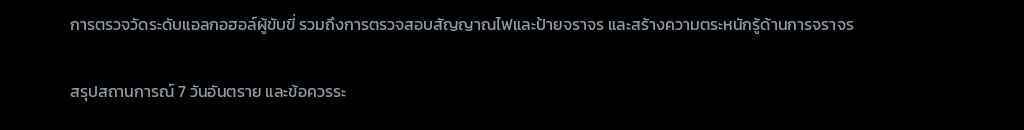การตรวจวัดระดับแอลกอฮอล์ผู้ขับขี่ รวมถึงการตรวจสอบสัญญาณไฟและป้ายจราจร และสร้างความตระหนักรู้ด้านการจราจร

สรุปสถานการณ์ 7 วันอันตราย และข้อควรระ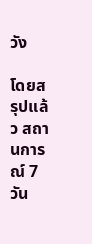วัง

โดยสรุปแล้ว สถานการณ์ 7 วัน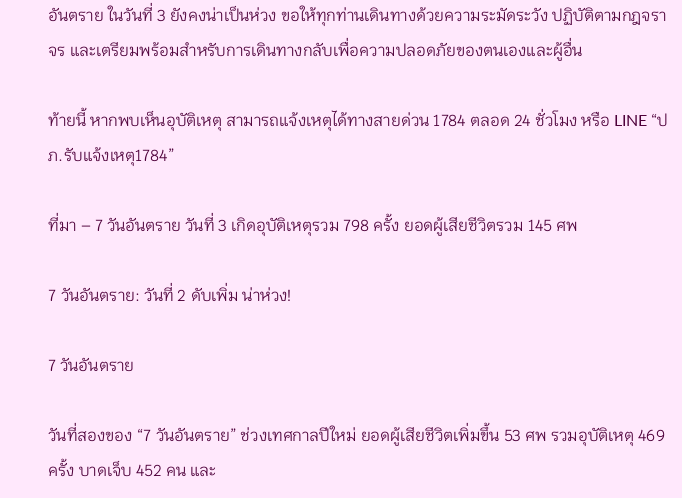อันตราย ในวันที่ 3 ยังคงน่าเป็นห่วง ขอให้ทุกท่านเดินทางด้วยความระมัดระวัง ปฏิบัติตามกฎจราจร และเตรียมพร้อมสำหรับการเดินทางกลับเพื่อความปลอดภัยของตนเองและผู้อื่น

ท้ายนี้ หากพบเห็นอุบัติเหตุ สามารถแจ้งเหตุได้ทางสายด่วน 1784 ตลอด 24 ชั่วโมง หรือ LINE “ปภ.รับแจ้งเหตุ1784”

ที่มา – 7 วันอันตราย วันที่ 3 เกิดอุบัติเหตุรวม 798 ครั้ง ยอดผู้เสียชีวิตรวม 145 ศพ

7 วันอันตราย: วันที่ 2 ดับเพิ่ม น่าห่วง!

7 วันอันตราย

วันที่สองของ “7 วันอันตราย” ช่วงเทศกาลปีใหม่ ยอดผู้เสียชีวิตเพิ่มขึ้น 53 ศพ รวมอุบัติเหตุ 469 ครั้ง บาดเจ็บ 452 คน และ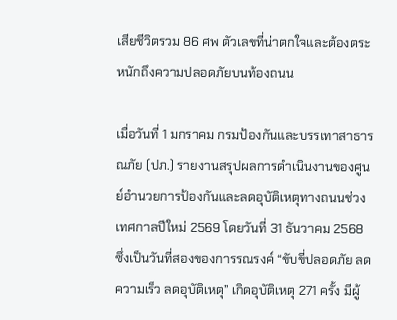เสียชีวิตรวม 86 ศพ ตัวเลขที่น่าตกใจและต้องตระหนักถึงความปลอดภัยบนท้องถนน

เมื่อวันที่ 1 มกราคม กรมป้องกันและบรรเทาสาธารณภัย (ปภ.) รายงานสรุปผลการดำเนินงานของศูนย์อำนวยการป้องกันและลดอุบัติเหตุทางถนนช่วงเทศกาลปีใหม่ 2569 โดยวันที่ 31 ธันวาคม 2568 ซึ่งเป็นวันที่สองของการรณรงค์ “ขับขี่ปลอดภัย ลดความเร็ว ลดอุบัติเหตุ” เกิดอุบัติเหตุ 271 ครั้ง มีผู้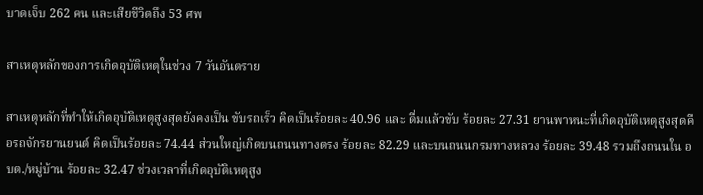บาดเจ็บ 262 คน และเสียชีวิตถึง 53 ศพ

สาเหตุหลักของการเกิดอุบัติเหตุในช่วง 7 วันอันตราย

สาเหตุหลักที่ทำให้เกิดอุบัติเหตุสูงสุดยังคงเป็น ขับรถเร็ว คิดเป็นร้อยละ 40.96 และ ดื่มแล้วขับ ร้อยละ 27.31 ยานพาหนะที่เกิดอุบัติเหตุสูงสุดคือรถจักรยานยนต์ คิดเป็นร้อยละ 74.44 ส่วนใหญ่เกิดบนถนนทางตรง ร้อยละ 82.29 และบนถนนกรมทางหลวง ร้อยละ 39.48 รวมถึงถนนใน อบต./หมู่บ้าน ร้อยละ 32.47 ช่วงเวลาที่เกิดอุบัติเหตุสูง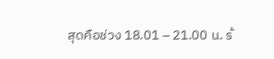สุดคือช่วง 18.01 – 21.00 น. ร้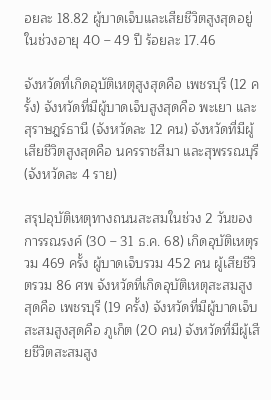อยละ 18.82 ผู้บาดเจ็บและเสียชีวิตสูงสุดอยู่ในช่วงอายุ 40 – 49 ปี ร้อยละ 17.46

จังหวัดที่เกิดอุบัติเหตุสูงสุดคือ เพชรบุรี (12 ครั้ง) จังหวัดที่มีผู้บาดเจ็บสูงสุดคือ พะเยา และสุราษฎร์ธานี (จังหวัดละ 12 คน) จังหวัดที่มีผู้เสียชีวิตสูงสุดคือ นครราชสีมา และสุพรรณบุรี (จังหวัดละ 4 ราย)

สรุปอุบัติเหตุทางถนนสะสมในช่วง 2 วันของการรณรงค์ (30 – 31 ธ.ค. 68) เกิดอุบัติเหตุรวม 469 ครั้ง ผู้บาดเจ็บรวม 452 คน ผู้เสียชีวิตรวม 86 ศพ จังหวัดที่เกิดอุบัติเหตุสะสมสูงสุดคือ เพชรบุรี (19 ครั้ง) จังหวัดที่มีผู้บาดเจ็บสะสมสูงสุดคือ ภูเก็ต (20 คน) จังหวัดที่มีผู้เสียชีวิตสะสมสูง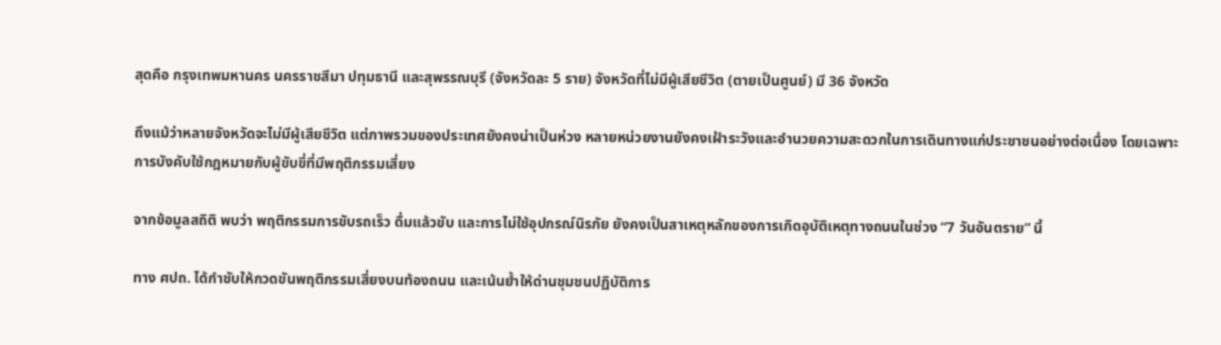สุดคือ กรุงเทพมหานคร นครราชสีมา ปทุมธานี และสุพรรณบุรี (จังหวัดละ 5 ราย) จังหวัดที่ไม่มีผู้เสียชีวิต (ตายเป็นศูนย์) มี 36 จังหวัด

ถึงแม้ว่าหลายจังหวัดจะไม่มีผู้เสียชีวิต แต่ภาพรวมของประเทศยังคงน่าเป็นห่วง หลายหน่วยงานยังคงเฝ้าระวังและอำนวยความสะดวกในการเดินทางแก่ประชาชนอย่างต่อเนื่อง โดยเฉพาะการบังคับใช้กฎหมายกับผู้ขับขี่ที่มีพฤติกรรมเสี่ยง

จากข้อมูลสถิติ พบว่า พฤติกรรมการขับรถเร็ว ดื่มแล้วขับ และการไม่ใช้อุปกรณ์นิรภัย ยังคงเป็นสาเหตุหลักของการเกิดอุบัติเหตุทางถนนในช่วง “7 วันอันตราย” นี้

ทาง ศปถ. ได้กำชับให้กวดขันพฤติกรรมเสี่ยงบนท้องถนน และเน้นย้ำให้ด่านชุมชนปฏิบัติการ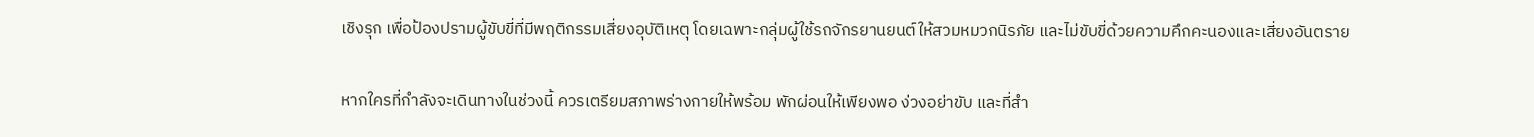เชิงรุก เพื่อป้องปรามผู้ขับขี่ที่มีพฤติกรรมเสี่ยงอุบัติเหตุ โดยเฉพาะกลุ่มผู้ใช้รถจักรยานยนต์ให้สวมหมวกนิรภัย และไม่ขับขี่ด้วยความคึกคะนองและเสี่ยงอันตราย

หากใครที่กำลังจะเดินทางในช่วงนี้ ควรเตรียมสภาพร่างกายให้พร้อม พักผ่อนให้เพียงพอ ง่วงอย่าขับ และที่สำ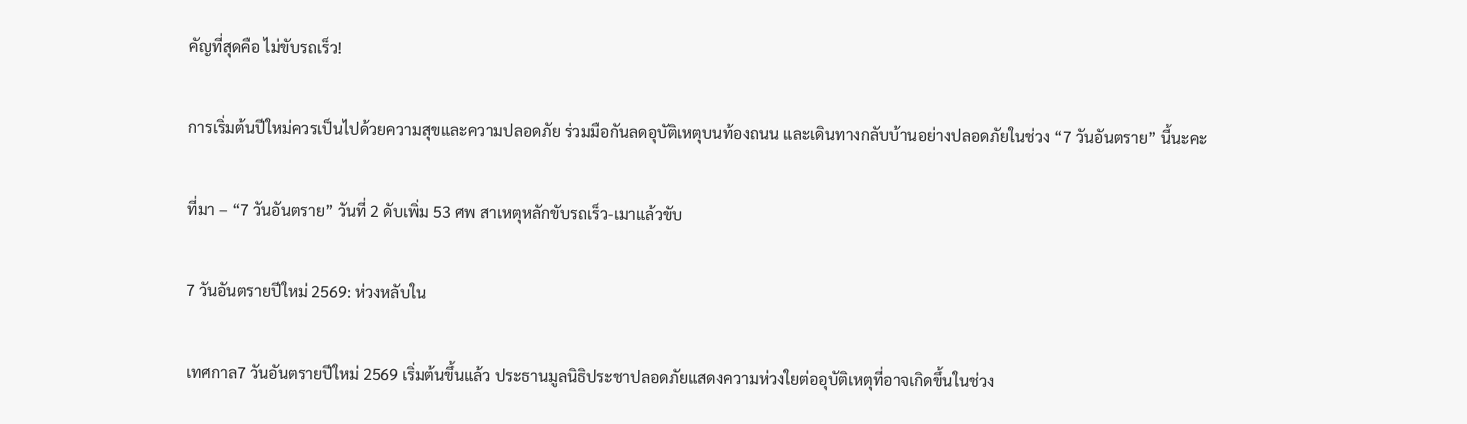คัญที่สุดคือ ไม่ขับรถเร็ว!

การเริ่มต้นปีใหม่ควรเป็นไปด้วยความสุขและความปลอดภัย ร่วมมือกันลดอุบัติเหตุบนท้องถนน และเดินทางกลับบ้านอย่างปลอดภัยในช่วง “7 วันอันตราย” นี้นะคะ

ที่มา – “7 วันอันตราย” วันที่ 2 ดับเพิ่ม 53 ศพ สาเหตุหลักขับรถเร็ว-เมาแล้วขับ

7 วันอันตรายปีใหม่ 2569: ห่วงหลับใน

เทศกาล7 วันอันตรายปีใหม่ 2569 เริ่มต้นขึ้นแล้ว ประธานมูลนิธิประชาปลอดภัยแสดงความห่วงใยต่ออุบัติเหตุที่อาจเกิดขึ้นในช่วง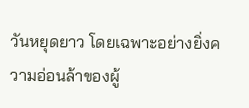วันหยุดยาว โดยเฉพาะอย่างยิ่งความอ่อนล้าของผู้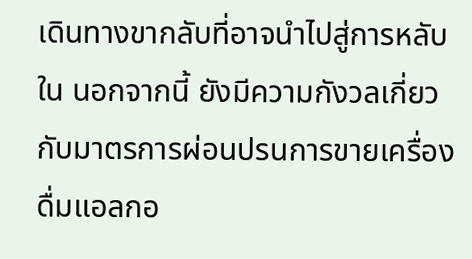เดินทางขากลับที่อาจนำไปสู่การหลับใน นอกจากนี้ ยังมีความกังวลเกี่ยวกับมาตรการผ่อนปรนการขายเครื่องดื่มแอลกอ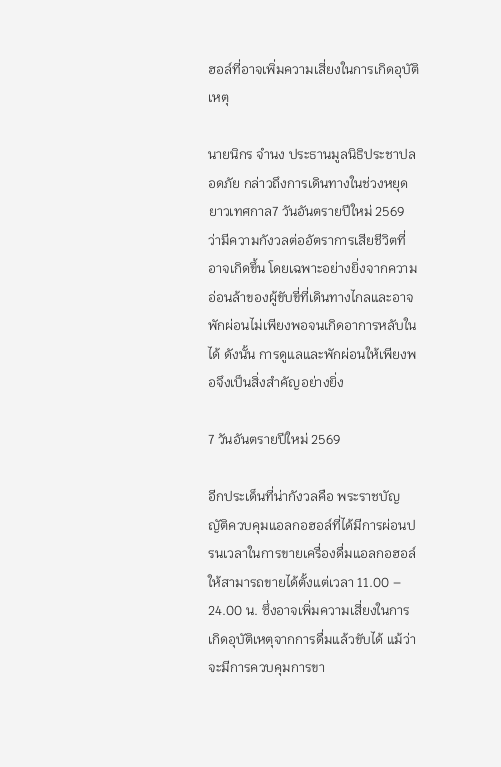ฮอล์ที่อาจเพิ่มความเสี่ยงในการเกิดอุบัติเหตุ

นายนิกร จำนง ประธานมูลนิธิประชาปลอดภัย กล่าวถึงการเดินทางในช่วงหยุดยาวเทศกาล7 วันอันตรายปีใหม่ 2569 ว่ามีความกังวลต่ออัตราการเสียชีวิตที่อาจเกิดขึ้น โดยเฉพาะอย่างยิ่งจากความอ่อนล้าของผู้ขับขี่ที่เดินทางไกลและอาจพักผ่อนไม่เพียงพอจนเกิดอาการหลับในได้ ดังนั้น การดูแลและพักผ่อนให้เพียงพอจึงเป็นสิ่งสำคัญอย่างยิ่ง

7 วันอันตรายปีใหม่ 2569

อีกประเด็นที่น่ากังวลคือ พระราชบัญญัติควบคุมแอลกอฮอล์ที่ได้มีการผ่อนปรนเวลาในการขายเครื่องดื่มแอลกอฮอล์ให้สามารถขายได้ตั้งแต่เวลา 11.00 – 24.00 น. ซึ่งอาจเพิ่มความเสี่ยงในการเกิดอุบัติเหตุจากการดื่มแล้วขับได้ แม้ว่าจะมีการควบคุมการขา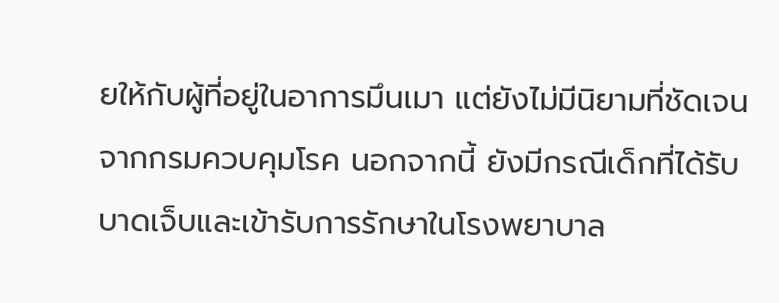ยให้กับผู้ที่อยู่ในอาการมึนเมา แต่ยังไม่มีนิยามที่ชัดเจนจากกรมควบคุมโรค นอกจากนี้ ยังมีกรณีเด็กที่ได้รับบาดเจ็บและเข้ารับการรักษาในโรงพยาบาล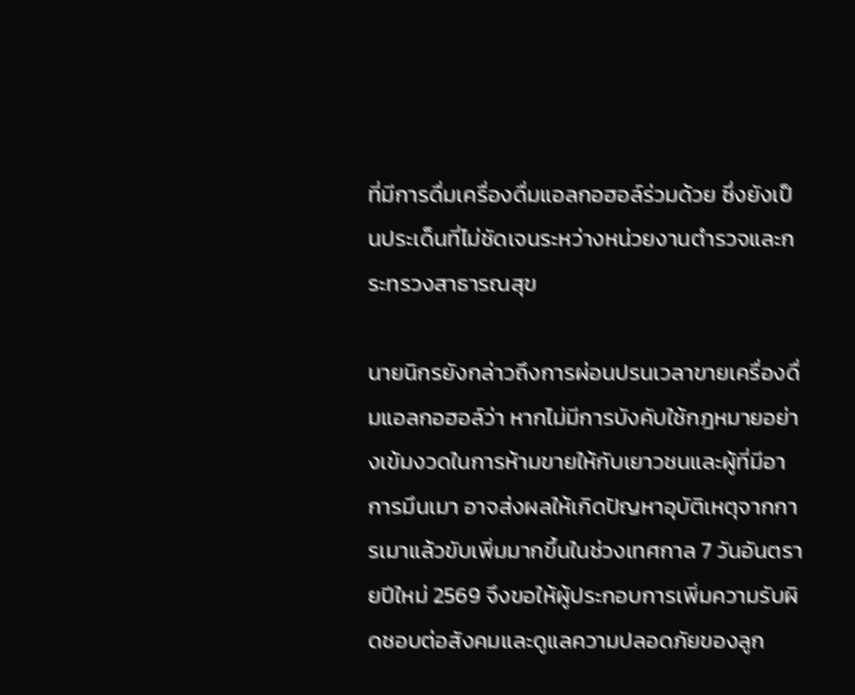ที่มีการดื่มเครื่องดื่มแอลกอฮอล์ร่วมด้วย ซึ่งยังเป็นประเด็นที่ไม่ชัดเจนระหว่างหน่วยงานตำรวจและกระทรวงสาธารณสุข

นายนิกรยังกล่าวถึงการผ่อนปรนเวลาขายเครื่องดื่มแอลกอฮอล์ว่า หากไม่มีการบังคับใช้กฎหมายอย่างเข้มงวดในการห้ามขายให้กับเยาวชนและผู้ที่มีอาการมึนเมา อาจส่งผลให้เกิดปัญหาอุบัติเหตุจากการเมาแล้วขับเพิ่มมากขึ้นในช่วงเทศกาล 7 วันอันตรายปีใหม่ 2569 จึงขอให้ผู้ประกอบการเพิ่มความรับผิดชอบต่อสังคมและดูแลความปลอดภัยของลูก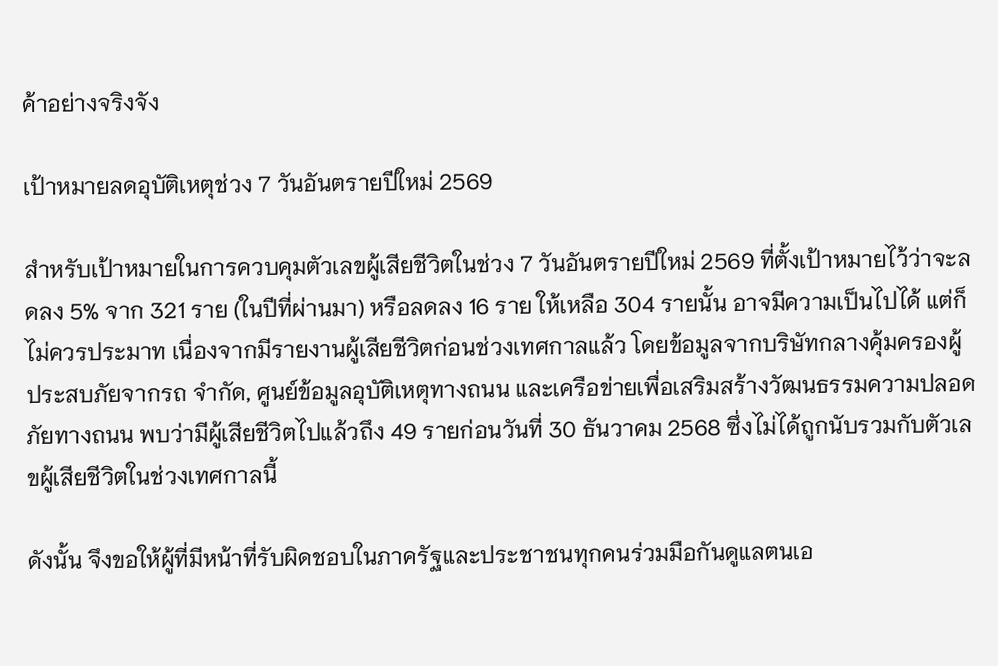ค้าอย่างจริงจัง

เป้าหมายลดอุบัติเหตุช่วง 7 วันอันตรายปีใหม่ 2569

สำหรับเป้าหมายในการควบคุมตัวเลขผู้เสียชีวิตในช่วง 7 วันอันตรายปีใหม่ 2569 ที่ตั้งเป้าหมายไว้ว่าจะลดลง 5% จาก 321 ราย (ในปีที่ผ่านมา) หรือลดลง 16 ราย ให้เหลือ 304 รายนั้น อาจมีความเป็นไปได้ แต่ก็ไม่ควรประมาท เนื่องจากมีรายงานผู้เสียชีวิตก่อนช่วงเทศกาลแล้ว โดยข้อมูลจากบริษัทกลางคุ้มครองผู้ประสบภัยจากรถ จำกัด, ศูนย์ข้อมูลอุบัติเหตุทางถนน และเครือข่ายเพื่อเสริมสร้างวัฒนธรรมความปลอดภัยทางถนน พบว่ามีผู้เสียชีวิตไปแล้วถึง 49 รายก่อนวันที่ 30 ธันวาคม 2568 ซึ่งไม่ได้ถูกนับรวมกับตัวเลขผู้เสียชีวิตในช่วงเทศกาลนี้

ดังนั้น จึงขอให้ผู้ที่มีหน้าที่รับผิดชอบในภาครัฐและประชาชนทุกคนร่วมมือกันดูแลตนเอ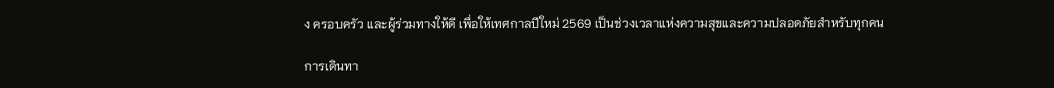ง ครอบครัว และผู้ร่วมทางให้ดี เพื่อให้เทศกาลปีใหม่ 2569 เป็นช่วงเวลาแห่งความสุขและความปลอดภัยสำหรับทุกคน

การเดินทา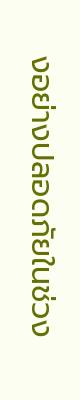งอย่างปลอดภัยในช่วง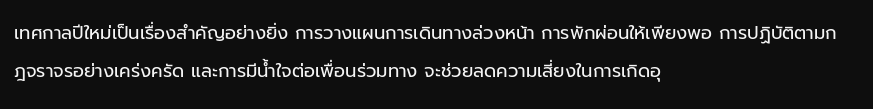เทศกาลปีใหม่เป็นเรื่องสำคัญอย่างยิ่ง การวางแผนการเดินทางล่วงหน้า การพักผ่อนให้เพียงพอ การปฏิบัติตามกฎจราจรอย่างเคร่งครัด และการมีน้ำใจต่อเพื่อนร่วมทาง จะช่วยลดความเสี่ยงในการเกิดอุ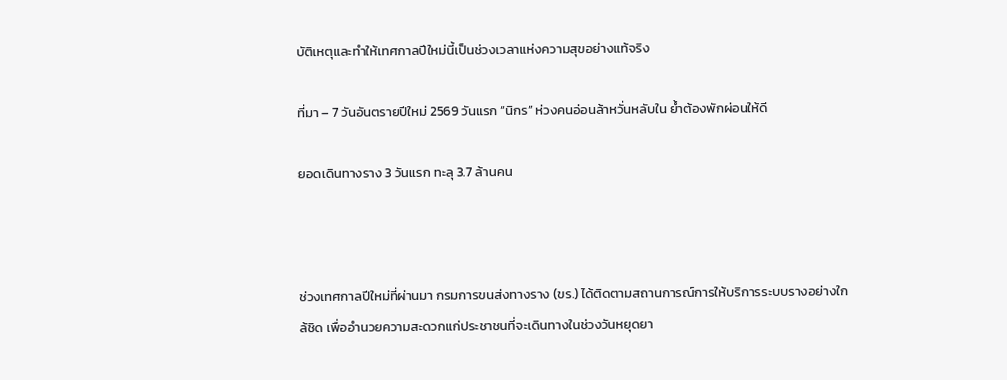บัติเหตุและทำให้เทศกาลปีใหม่นี้เป็นช่วงเวลาแห่งความสุขอย่างแท้จริง

ที่มา – 7 วันอันตรายปีใหม่ 2569 วันแรก “นิกร” ห่วงคนอ่อนล้าหวั่นหลับใน ย้ำต้องพักผ่อนให้ดี

ยอดเดินทางราง 3 วันแรก ทะลุ 3.7 ล้านคน



ช่วงเทศกาลปีใหม่ที่ผ่านมา กรมการขนส่งทางราง (ขร.) ได้ติดตามสถานการณ์การให้บริการระบบรางอย่างใกล้ชิด เพื่ออำนวยความสะดวกแก่ประชาชนที่จะเดินทางในช่วงวันหยุดยา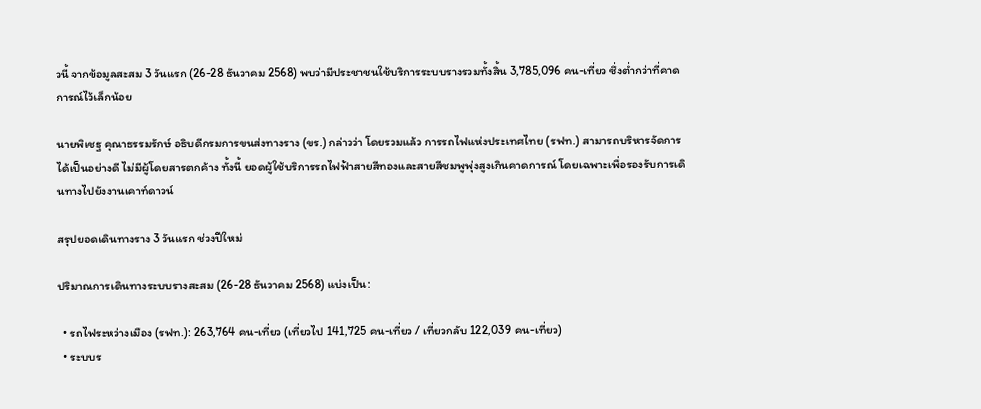วนี้ จากข้อมูลสะสม 3 วันแรก (26-28 ธันวาคม 2568) พบว่ามีประชาชนใช้บริการระบบรางรวมทั้งสิ้น 3,785,096 คน-เที่ยว ซึ่งต่ำกว่าที่คาดการณ์ไว้เล็กน้อย

นายพิเชฐ คุณาธรรมรักษ์ อธิบดีกรมการขนส่งทางราง (ขร.) กล่าวว่า โดยรวมแล้ว การรถไฟแห่งประเทศไทย (รฟท.) สามารถบริหารจัดการได้เป็นอย่างดี ไม่มีผู้โดยสารตกค้าง ทั้งนี้ ยอดผู้ใช้บริการรถไฟฟ้าสายสีทองและสายสีชมพูพุ่งสูงเกินคาดการณ์ โดยเฉพาะเพื่อรองรับการเดินทางไปยังงานเคาท์ดาวน์

สรุปยอดเดินทางราง 3 วันแรก ช่วงปีใหม่

ปริมาณการเดินทางระบบรางสะสม (26-28 ธันวาคม 2568) แบ่งเป็น:

  • รถไฟระหว่างเมือง (รฟท.): 263,764 คน-เที่ยว (เที่ยวไป 141,725 คน-เที่ยว / เที่ยวกลับ 122,039 คน-เที่ยว)
  • ระบบร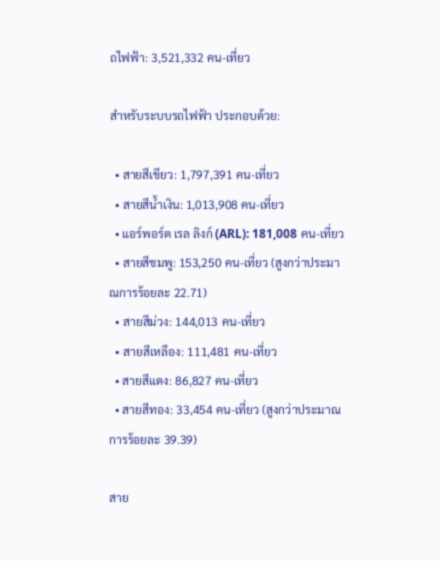ถไฟฟ้า: 3,521,332 คน-เที่ยว

สำหรับระบบรถไฟฟ้า ประกอบด้วย:

  • สายสีเขียว: 1,797,391 คน-เที่ยว
  • สายสีน้ำเงิน: 1,013,908 คน-เที่ยว
  • แอร์พอร์ต เรล ลิงก์ (ARL): 181,008 คน-เที่ยว
  • สายสีชมพู: 153,250 คน-เที่ยว (สูงกว่าประมาณการร้อยละ 22.71)
  • สายสีม่วง: 144,013 คน-เที่ยว
  • สายสีเหลือง: 111,481 คน-เที่ยว
  • สายสีแดง: 86,827 คน-เที่ยว
  • สายสีทอง: 33,454 คน-เที่ยว (สูงกว่าประมาณการร้อยละ 39.39)

สาย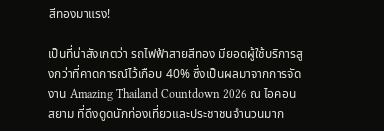สีทองมาแรง!

เป็นที่น่าสังเกตว่า รถไฟฟ้าสายสีทอง มียอดผู้ใช้บริการสูงกว่าที่คาดการณ์ไว้เกือบ 40% ซึ่งเป็นผลมาจากการจัดงาน Amazing Thailand Countdown 2026 ณ ไอคอนสยาม ที่ดึงดูดนักท่องเที่ยวและประชาชนจำนวนมาก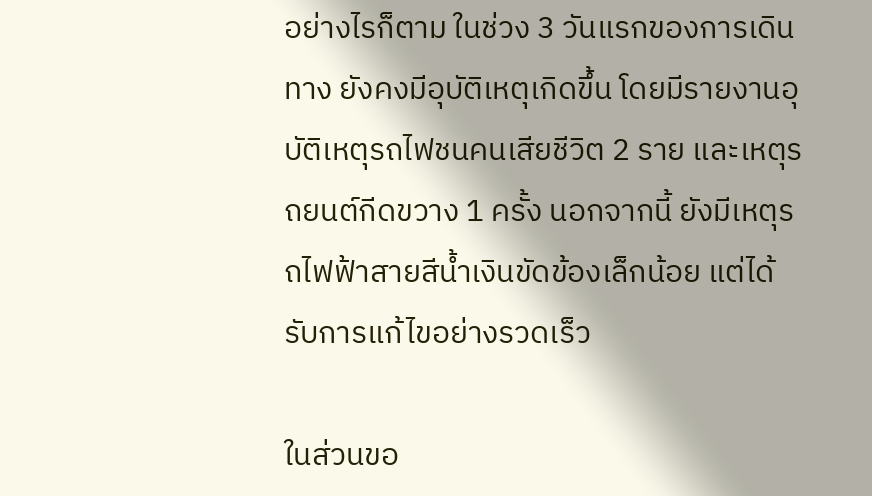อย่างไรก็ตาม ในช่วง 3 วันแรกของการเดินทาง ยังคงมีอุบัติเหตุเกิดขึ้น โดยมีรายงานอุบัติเหตุรถไฟชนคนเสียชีวิต 2 ราย และเหตุรถยนต์กีดขวาง 1 ครั้ง นอกจากนี้ ยังมีเหตุรถไฟฟ้าสายสีน้ำเงินขัดข้องเล็กน้อย แต่ได้รับการแก้ไขอย่างรวดเร็ว

ในส่วนขอ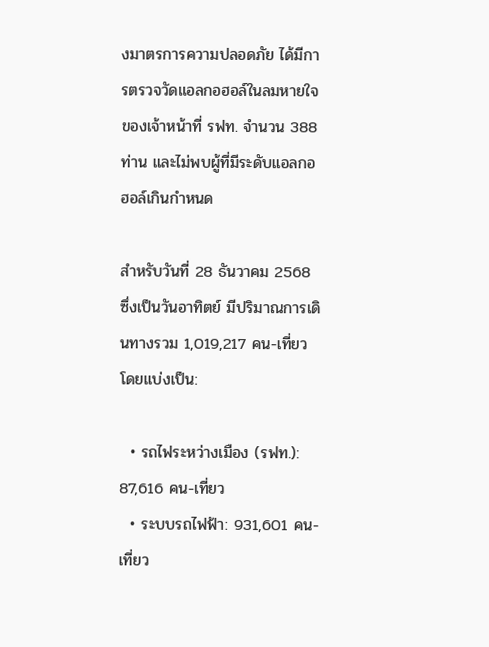งมาตรการความปลอดภัย ได้มีการตรวจวัดแอลกอฮอล์ในลมหายใจของเจ้าหน้าที่ รฟท. จำนวน 388 ท่าน และไม่พบผู้ที่มีระดับแอลกอฮอล์เกินกำหนด

สำหรับวันที่ 28 ธันวาคม 2568 ซึ่งเป็นวันอาทิตย์ มีปริมาณการเดินทางรวม 1,019,217 คน-เที่ยว โดยแบ่งเป็น:

  • รถไฟระหว่างเมือง (รฟท.): 87,616 คน-เที่ยว
  • ระบบรถไฟฟ้า: 931,601 คน-เที่ยว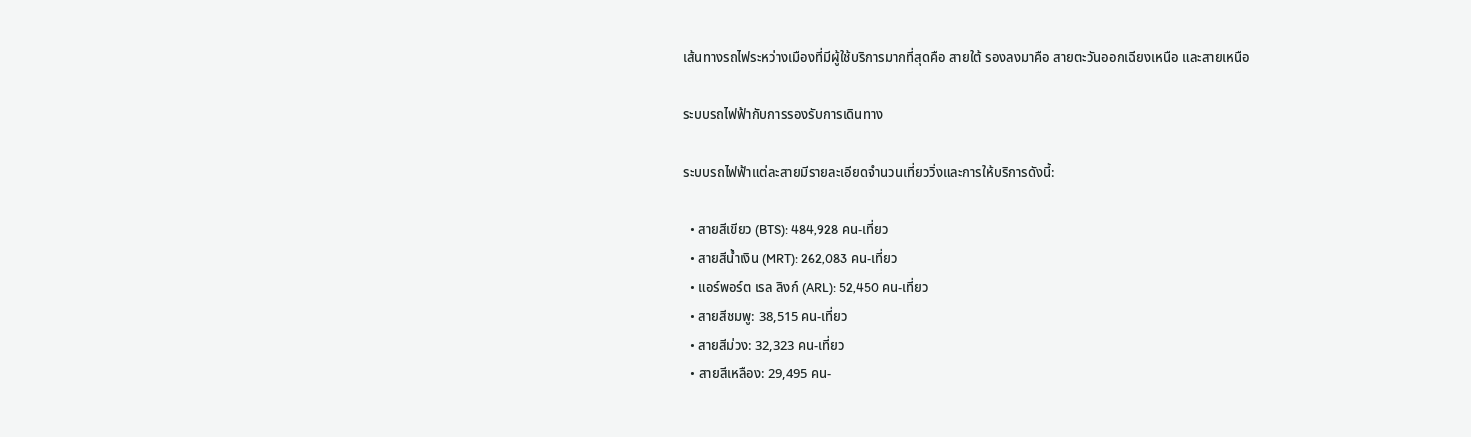เส้นทางรถไฟระหว่างเมืองที่มีผู้ใช้บริการมากที่สุดคือ สายใต้ รองลงมาคือ สายตะวันออกเฉียงเหนือ และสายเหนือ

ระบบรถไฟฟ้ากับการรองรับการเดินทาง

ระบบรถไฟฟ้าแต่ละสายมีรายละเอียดจำนวนเที่ยววิ่งและการให้บริการดังนี้:

  • สายสีเขียว (BTS): 484,928 คน-เที่ยว
  • สายสีน้ำเงิน (MRT): 262,083 คน-เที่ยว
  • แอร์พอร์ต เรล ลิงก์ (ARL): 52,450 คน-เที่ยว
  • สายสีชมพู: 38,515 คน-เที่ยว
  • สายสีม่วง: 32,323 คน-เที่ยว
  • สายสีเหลือง: 29,495 คน-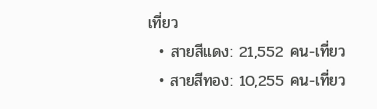เที่ยว
  • สายสีแดง: 21,552 คน-เที่ยว
  • สายสีทอง: 10,255 คน-เที่ยว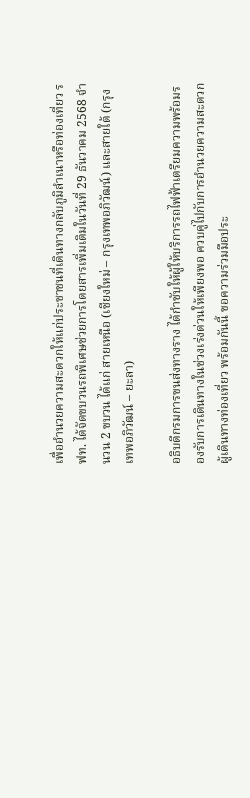เพื่ออำนวยความสะดวกให้แก่ประชาชนที่เดินทางกลับภูมิลำเนาหรือท่องเที่ยว รฟท. ได้จัดขบวนรถพิเศษช่วยการโดยสารเพิ่มเติมในวันที่ 29 ธันวาคม 2568 จำนวน 2 ขบวน ได้แก่ สายเหนือ (เชียงใหม่ – กรุงเทพอภิวัฒน์) และสายใต้ (กรุงเทพอภิวัฒน์ – ยะลา)

อธิบดีกรมการขนส่งทางราง ได้กำชับให้ผู้ให้บริการรถไฟฟ้าเตรียมความพร้อมรองรับการเดินทางในช่วงเร่งด่วนให้เพียงพอ ควบคู่ไปกับการอำนวยความสะดวกผู้เดินทางท่องเที่ยว พร้อมกันนี้ ขอความร่วมมือประ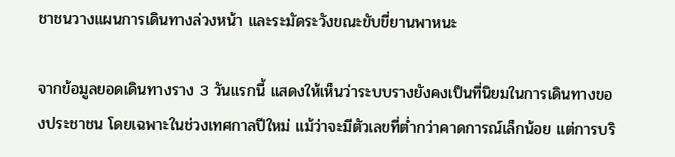ชาชนวางแผนการเดินทางล่วงหน้า และระมัดระวังขณะขับขี่ยานพาหนะ

จากข้อมูลยอดเดินทางราง 3 วันแรกนี้ แสดงให้เห็นว่าระบบรางยังคงเป็นที่นิยมในการเดินทางของประชาชน โดยเฉพาะในช่วงเทศกาลปีใหม่ แม้ว่าจะมีตัวเลขที่ต่ำกว่าคาดการณ์เล็กน้อย แต่การบริ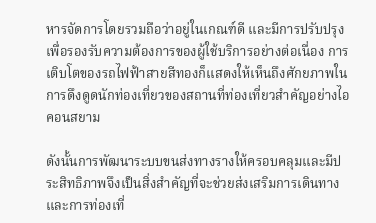หารจัดการโดยรวมถือว่าอยู่ในเกณฑ์ดี และมีการปรับปรุงเพื่อรองรับความต้องการของผู้ใช้บริการอย่างต่อเนื่อง การเติบโตของรถไฟฟ้าสายสีทองก็แสดงให้เห็นถึงศักยภาพในการดึงดูดนักท่องเที่ยวของสถานที่ท่องเที่ยวสำคัญอย่างไอคอนสยาม

ดังนั้นการพัฒนาระบบขนส่งทางรางให้ครอบคลุมและมีประสิทธิภาพจึงเป็นสิ่งสำคัญที่จะช่วยส่งเสริมการเดินทางและการท่องเที่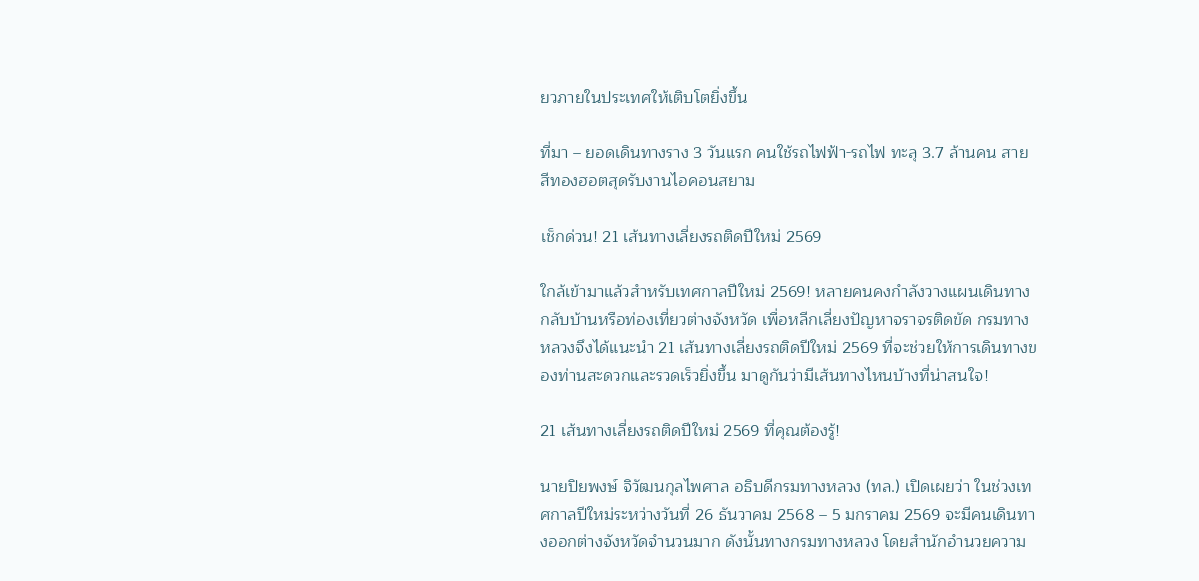ยวภายในประเทศให้เติบโตยิ่งขึ้น

ที่มา – ยอดเดินทางราง 3 วันแรก คนใช้รถไฟฟ้า-รถไฟ ทะลุ 3.7 ล้านคน สายสีทองฮอตสุดรับงานไอคอนสยาม

เช็กด่วน! 21 เส้นทางเลี่ยงรถติดปีใหม่ 2569

ใกล้เข้ามาแล้วสำหรับเทศกาลปีใหม่ 2569! หลายคนคงกำลังวางแผนเดินทางกลับบ้านหรือท่องเที่ยวต่างจังหวัด เพื่อหลีกเลี่ยงปัญหาจราจรติดขัด กรมทางหลวงจึงได้แนะนำ 21 เส้นทางเลี่ยงรถติดปีใหม่ 2569 ที่จะช่วยให้การเดินทางของท่านสะดวกและรวดเร็วยิ่งขึ้น มาดูกันว่ามีเส้นทางไหนบ้างที่น่าสนใจ!

21 เส้นทางเลี่ยงรถติดปีใหม่ 2569 ที่คุณต้องรู้!

นายปิยพงษ์ จิวัฒนกุลไพศาล อธิบดีกรมทางหลวง (ทล.) เปิดเผยว่า ในช่วงเทศกาลปีใหม่ระหว่างวันที่ 26 ธันวาคม 2568 – 5 มกราคม 2569 จะมีคนเดินทางออกต่างจังหวัดจำนวนมาก ดังนั้นทางกรมทางหลวง โดยสำนักอำนวยความ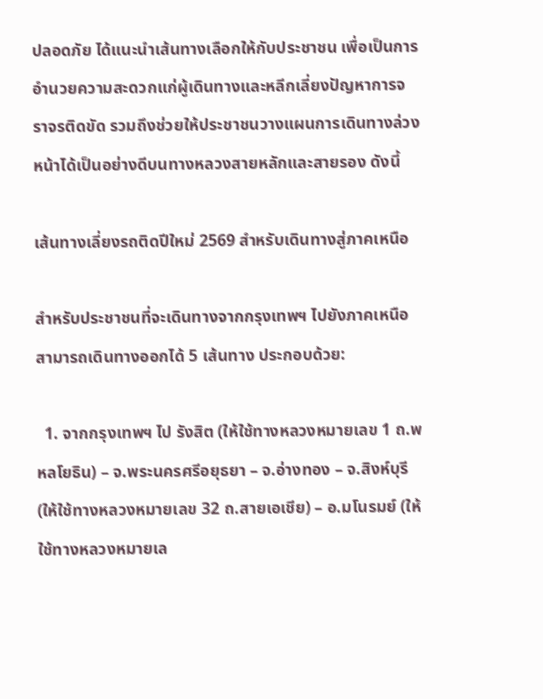ปลอดภัย ได้แนะนำเส้นทางเลือกให้กับประชาชน เพื่อเป็นการอำนวยความสะดวกแก่ผู้เดินทางและหลีกเลี่ยงปัญหาการจราจรติดขัด รวมถึงช่วยให้ประชาชนวางแผนการเดินทางล่วงหน้าได้เป็นอย่างดีบนทางหลวงสายหลักและสายรอง ดังนี้

เส้นทางเลี่ยงรถติดปีใหม่ 2569 สำหรับเดินทางสู่ภาคเหนือ

สำหรับประชาชนที่จะเดินทางจากกรุงเทพฯ ไปยังภาคเหนือ สามารถเดินทางออกได้ 5 เส้นทาง ประกอบด้วย:

  1. จากกรุงเทพฯ ไป รังสิต (ให้ใช้ทางหลวงหมายเลข 1 ถ.พหลโยธิน) – จ.พระนครศรีอยุธยา – จ.อ่างทอง – จ.สิงห์บุรี (ให้ใช้ทางหลวงหมายเลข 32 ถ.สายเอเชีย) – อ.มโนรมย์ (ให้ใช้ทางหลวงหมายเล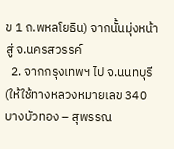ข 1 ถ.พหลโยธิน) จากนั้นมุ่งหน้าสู่ จ.นครสวรรค์
  2. จากกรุงเทพฯ ไป จ.นนทบุรี (ให้ใช้ทางหลวงหมายเลข 340 บางบัวทอง – สุพรรณ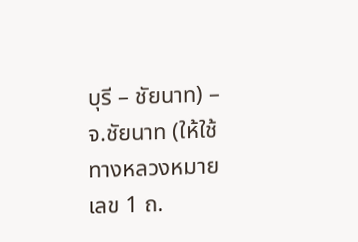บุรี – ชัยนาท) – จ.ชัยนาท (ให้ใช้ทางหลวงหมายเลข 1 ถ.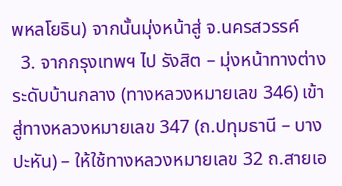พหลโยธิน) จากนั้นมุ่งหน้าสู่ จ.นครสวรรค์
  3. จากกรุงเทพฯ ไป รังสิต – มุ่งหน้าทางต่างระดับบ้านกลาง (ทางหลวงหมายเลข 346) เข้าสู่ทางหลวงหมายเลข 347 (ถ.ปทุมธานี – บางปะหัน) – ให้ใช้ทางหลวงหมายเลข 32 ถ.สายเอ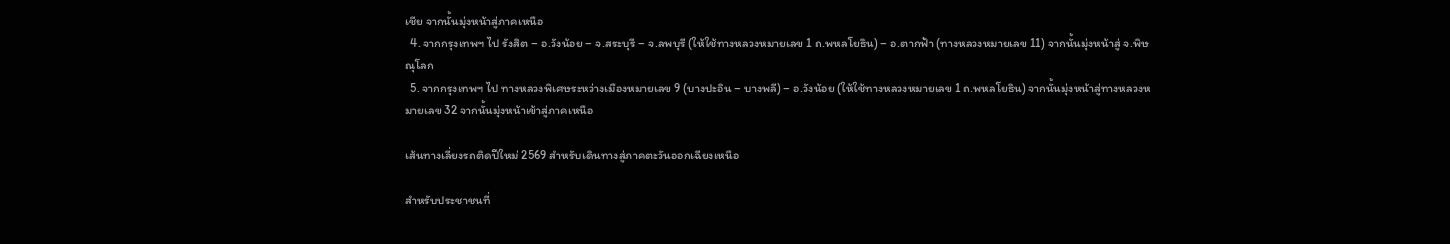เชีย จากนั้นมุ่งหน้าสู่ภาคเหนือ
  4. จากกรุงเทพฯ ไป รังสิต – อ.วังน้อย – จ.สระบุรี – จ.ลพบุรี (ให้ใช้ทางหลวงหมายเลข 1 ถ.พหลโยธิน) – อ.ตากฟ้า (ทางหลวงหมายเลข 11) จากนั้นมุ่งหน้าสู่ จ.พิษณุโลก
  5. จากกรุงเทพฯ ไป ทางหลวงพิเศษระหว่างเมืองหมายเลข 9 (บางปะอิน – บางพลี) – อ.วังน้อย (ให้ใช้ทางหลวงหมายเลข 1 ถ.พหลโยธิน) จากนั้นมุ่งหน้าสู่ทางหลวงหมายเลข 32 จากนั้นมุ่งหน้าเข้าสู่ภาคเหนือ

เส้นทางเลี่ยงรถติดปีใหม่ 2569 สำหรับเดินทางสู่ภาคตะวันออกเฉียงเหนือ

สำหรับประชาชนที่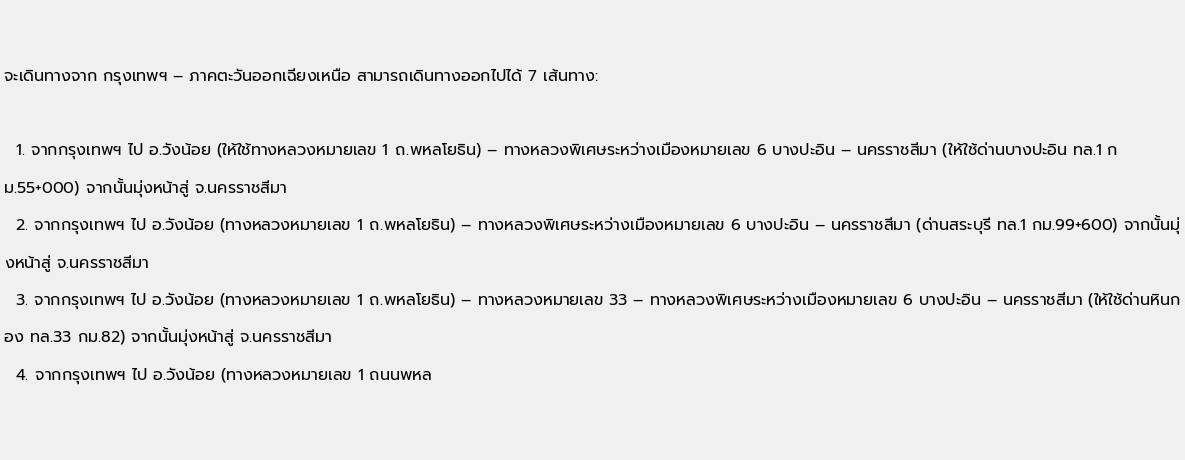จะเดินทางจาก กรุงเทพฯ – ภาคตะวันออกเฉียงเหนือ สามารถเดินทางออกไปได้ 7 เส้นทาง:

  1. จากกรุงเทพฯ ไป อ.วังน้อย (ให้ใช้ทางหลวงหมายเลข 1 ถ.พหลโยธิน) – ทางหลวงพิเศษระหว่างเมืองหมายเลข 6 บางปะอิน – นครราชสีมา (ให้ใช้ด่านบางปะอิน ทล.1 กม.55+000) จากนั้นมุ่งหน้าสู่ จ.นครราชสีมา
  2. จากกรุงเทพฯ ไป อ.วังน้อย (ทางหลวงหมายเลข 1 ถ.พหลโยธิน) – ทางหลวงพิเศษระหว่างเมืองหมายเลข 6 บางปะอิน – นครราชสีมา (ด่านสระบุรี ทล.1 กม.99+600) จากนั้นมุ่งหน้าสู่ จ.นครราชสีมา
  3. จากกรุงเทพฯ ไป อ.วังน้อย (ทางหลวงหมายเลข 1 ถ.พหลโยธิน) – ทางหลวงหมายเลข 33 – ทางหลวงพิเศษระหว่างเมืองหมายเลข 6 บางปะอิน – นครราชสีมา (ให้ใช้ด่านหินกอง ทล.33 กม.82) จากนั้นมุ่งหน้าสู่ จ.นครราชสีมา
  4. จากกรุงเทพฯ ไป อ.วังน้อย (ทางหลวงหมายเลข 1 ถนนพหล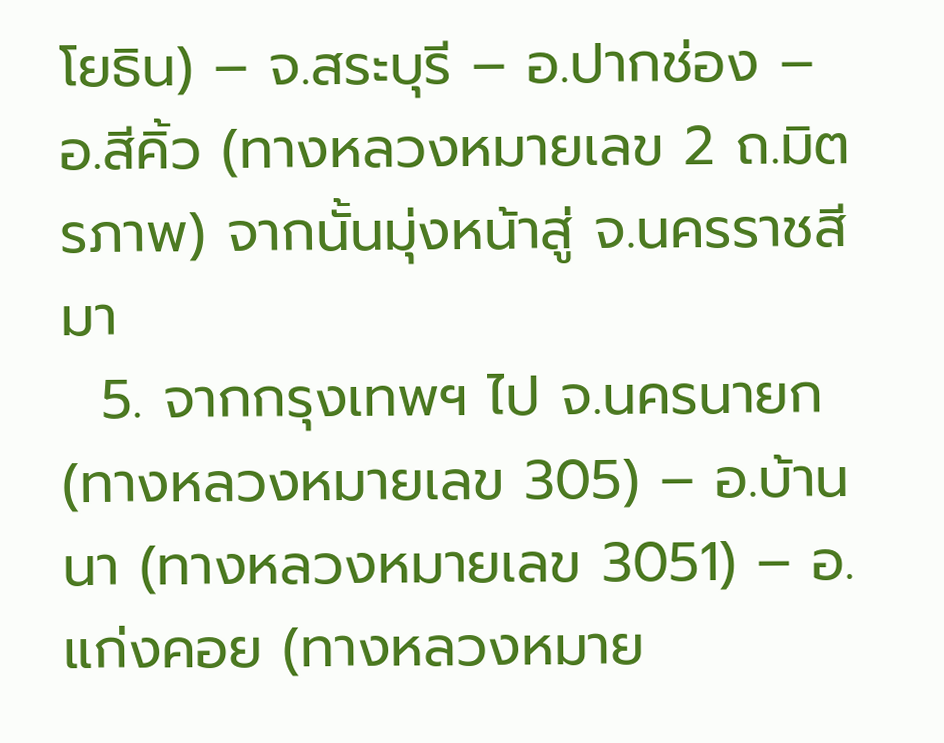โยธิน) – จ.สระบุรี – อ.ปากช่อง – อ.สีคิ้ว (ทางหลวงหมายเลข 2 ถ.มิตรภาพ) จากนั้นมุ่งหน้าสู่ จ.นครราชสีมา
  5. จากกรุงเทพฯ ไป จ.นครนายก (ทางหลวงหมายเลข 305) – อ.บ้านนา (ทางหลวงหมายเลข 3051) – อ.แก่งคอย (ทางหลวงหมาย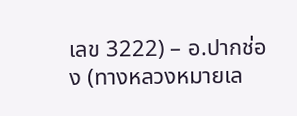เลข 3222) – อ.ปากช่อง (ทางหลวงหมายเล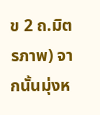ข 2 ถ.มิตรภาพ) จากนั้นมุ่งห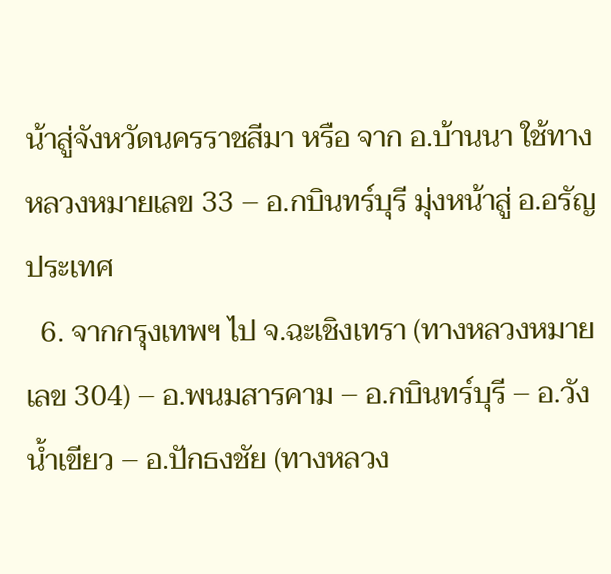น้าสู่จังหวัดนครราชสีมา หรือ จาก อ.บ้านนา ใช้ทางหลวงหมายเลข 33 – อ.กบินทร์บุรี มุ่งหน้าสู่ อ.อรัญประเทศ
  6. จากกรุงเทพฯ ไป จ.ฉะเชิงเทรา (ทางหลวงหมายเลข 304) – อ.พนมสารคาม – อ.กบินทร์บุรี – อ.วังน้ำเขียว – อ.ปักธงชัย (ทางหลวง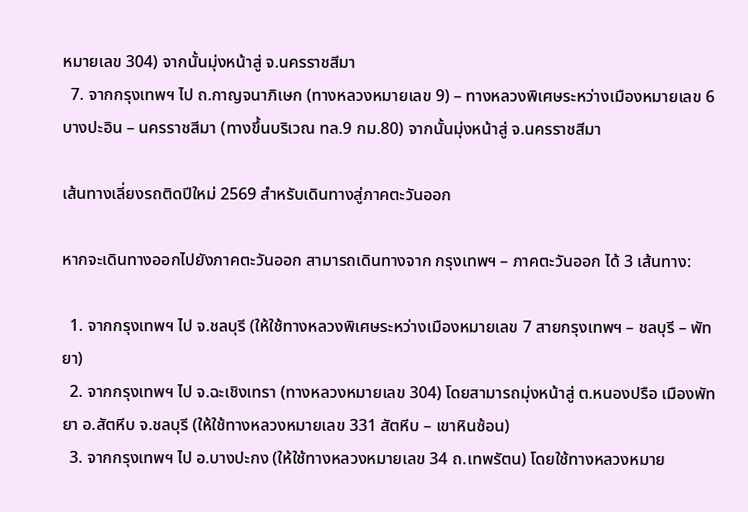หมายเลข 304) จากนั้นมุ่งหน้าสู่ จ.นครราชสีมา
  7. จากกรุงเทพฯ ไป ถ.กาญจนาภิเษก (ทางหลวงหมายเลข 9) – ทางหลวงพิเศษระหว่างเมืองหมายเลข 6 บางปะอิน – นครราชสีมา (ทางขึ้นบริเวณ ทล.9 กม.80) จากนั้นมุ่งหน้าสู่ จ.นครราชสีมา

เส้นทางเลี่ยงรถติดปีใหม่ 2569 สำหรับเดินทางสู่ภาคตะวันออก

หากจะเดินทางออกไปยังภาคตะวันออก สามารถเดินทางจาก กรุงเทพฯ – ภาคตะวันออก ได้ 3 เส้นทาง:

  1. จากกรุงเทพฯ ไป จ.ชลบุรี (ให้ใช้ทางหลวงพิเศษระหว่างเมืองหมายเลข 7 สายกรุงเทพฯ – ชลบุรี – พัทยา)
  2. จากกรุงเทพฯ ไป จ.ฉะเชิงเทรา (ทางหลวงหมายเลข 304) โดยสามารถมุ่งหน้าสู่ ต.หนองปรือ เมืองพัทยา อ.สัตหีบ จ.ชลบุรี (ให้ใช้ทางหลวงหมายเลข 331 สัตหีบ – เขาหินซ้อน)
  3. จากกรุงเทพฯ ไป อ.บางปะกง (ให้ใช้ทางหลวงหมายเลข 34 ถ.เทพรัตน) โดยใช้ทางหลวงหมาย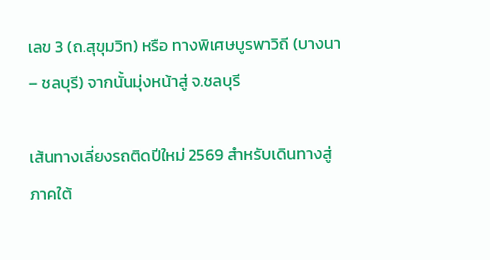เลข 3 (ถ.สุขุมวิท) หรือ ทางพิเศษบูรพาวิถี (บางนา – ชลบุรี) จากนั้นมุ่งหน้าสู่ จ.ชลบุรี

เส้นทางเลี่ยงรถติดปีใหม่ 2569 สำหรับเดินทางสู่ภาคใต้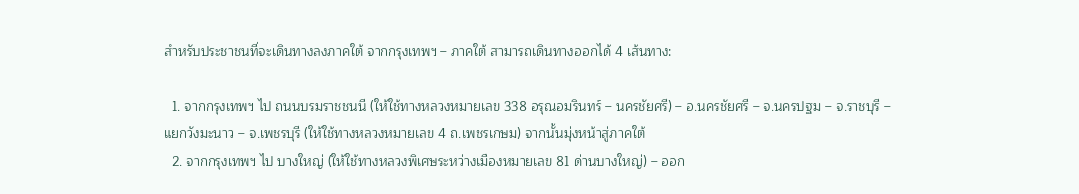สำหรับประชาชนที่จะเดินทางลงภาคใต้ จากกรุงเทพฯ – ภาคใต้ สามารถเดินทางออกได้ 4 เส้นทาง:

  1. จากกรุงเทพฯ ไป ถนนบรมราชชนนี (ให้ใช้ทางหลวงหมายเลข 338 อรุณอมรินทร์ – นครชัยศรี) – อ.นครชัยศรี – จ.นครปฐม – จ.ราชบุรี – แยกวังมะนาว – จ.เพชรบุรี (ให้ใช้ทางหลวงหมายเลข 4 ถ.เพชรเกษม) จากนั้นมุ่งหน้าสู่ภาคใต้
  2. จากกรุงเทพฯ ไป บางใหญ่ (ให้ใช้ทางหลวงพิเศษระหว่างเมืองหมายเลข 81 ด่านบางใหญ่) – ออก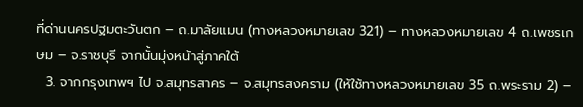ที่ด่านนครปฐมตะวันตก – ถ.มาลัยแมน (ทางหลวงหมายเลข 321) – ทางหลวงหมายเลข 4 ถ.เพชรเกษม – จ.ราชบุรี จากนั้นมุ่งหน้าสู่ภาคใต้
  3. จากกรุงเทพฯ ไป จ.สมุทรสาคร – จ.สมุทรสงคราม (ให้ใช้ทางหลวงหมายเลข 35 ถ.พระราม 2) –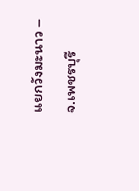แยกวังมะนาว – จ.เพชรบุรี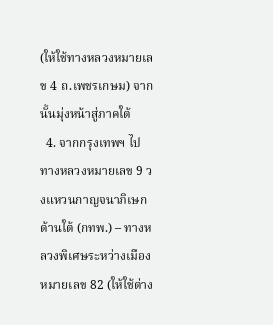(ให้ใช้ทางหลวงหมายเลข 4 ถ.เพชรเกษม) จากนั้นมุ่งหน้าสู่ภาคใต้
  4. จากกรุงเทพฯ ไป ทางหลวงหมายเลข 9 วงแหวนกาญจนาภิเษกด้านใต้ (กทพ.) – ทางหลวงพิเศษระหว่างเมืองหมายเลข 82 (ให้ใช้ต่าง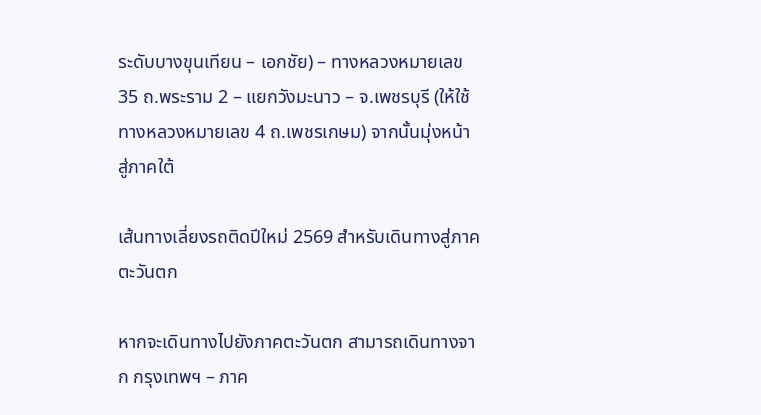ระดับบางขุนเทียน – เอกชัย) – ทางหลวงหมายเลข 35 ถ.พระราม 2 – แยกวังมะนาว – จ.เพชรบุรี (ให้ใช้ทางหลวงหมายเลข 4 ถ.เพชรเกษม) จากนั้นมุ่งหน้าสู่ภาคใต้

เส้นทางเลี่ยงรถติดปีใหม่ 2569 สำหรับเดินทางสู่ภาคตะวันตก

หากจะเดินทางไปยังภาคตะวันตก สามารถเดินทางจาก กรุงเทพฯ – ภาค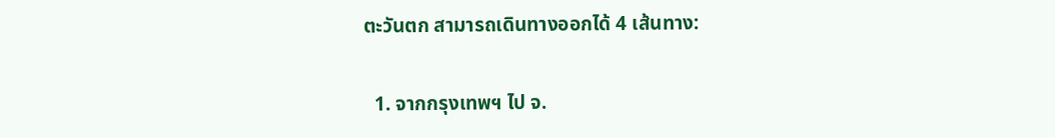ตะวันตก สามารถเดินทางออกได้ 4 เส้นทาง:

  1. จากกรุงเทพฯ ไป จ.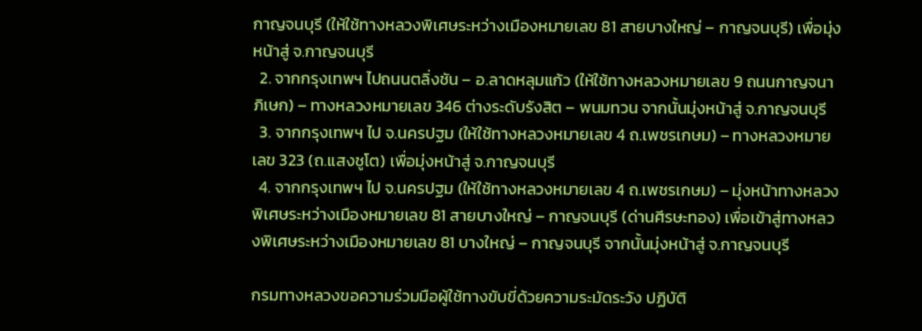กาญจนบุรี (ให้ใช้ทางหลวงพิเศษระหว่างเมืองหมายเลข 81 สายบางใหญ่ – กาญจนบุรี) เพื่อมุ่งหน้าสู่ จ.กาญจนบุรี
  2. จากกรุงเทพฯ ไปถนนตลิ่งชัน – อ.ลาดหลุมแก้ว (ให้ใช้ทางหลวงหมายเลข 9 ถนนกาญจนาภิเษก) – ทางหลวงหมายเลข 346 ต่างระดับรังสิต – พนมทวน จากนั้นมุ่งหน้าสู่ จ.กาญจนบุรี
  3. จากกรุงเทพฯ ไป จ.นครปฐม (ให้ใช้ทางหลวงหมายเลข 4 ถ.เพชรเกษม) – ทางหลวงหมายเลข 323 (ถ.แสงชูโต) เพื่อมุ่งหน้าสู่ จ.กาญจนบุรี
  4. จากกรุงเทพฯ ไป จ.นครปฐม (ให้ใช้ทางหลวงหมายเลข 4 ถ.เพชรเกษม) – มุ่งหน้าทางหลวงพิเศษระหว่างเมืองหมายเลข 81 สายบางใหญ่ – กาญจนบุรี (ด่านศีรษะทอง) เพื่อเข้าสู่ทางหลวงพิเศษระหว่างเมืองหมายเลข 81 บางใหญ่ – กาญจนบุรี จากนั้นมุ่งหน้าสู่ จ.กาญจนบุรี

กรมทางหลวงขอความร่วมมือผู้ใช้ทางขับขี่ด้วยความระมัดระวัง ปฏิบัติ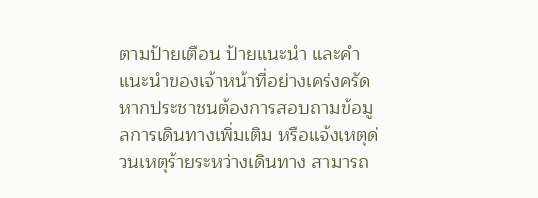ตามป้ายเตือน ป้ายแนะนำ และคำแนะนำของเจ้าหน้าที่อย่างเคร่งครัด หากประชาชนต้องการสอบถามข้อมูลการเดินทางเพิ่มเติม หรือแจ้งเหตุด่วนเหตุร้ายระหว่างเดินทาง สามารถ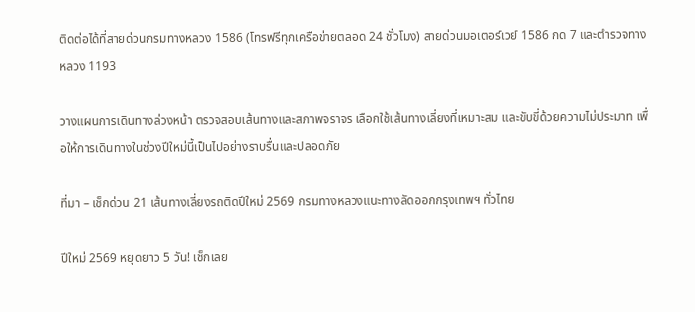ติดต่อได้ที่สายด่วนกรมทางหลวง 1586 (โทรฟรีทุกเครือข่ายตลอด 24 ชั่วโมง) สายด่วนมอเตอร์เวย์ 1586 กด 7 และตำรวจทางหลวง 1193

วางแผนการเดินทางล่วงหน้า ตรวจสอบเส้นทางและสภาพจราจร เลือกใช้เส้นทางเลี่ยงที่เหมาะสม และขับขี่ด้วยความไม่ประมาท เพื่อให้การเดินทางในช่วงปีใหม่นี้เป็นไปอย่างราบรื่นและปลอดภัย

ที่มา – เช็กด่วน 21 เส้นทางเลี่ยงรถติดปีใหม่ 2569 กรมทางหลวงแนะทางลัดออกกรุงเทพฯ ทั่วไทย

ปีใหม่ 2569 หยุดยาว 5 วัน! เช็กเลย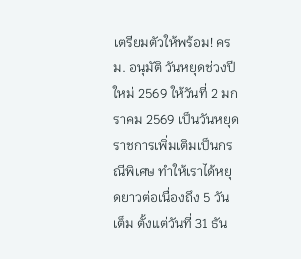เตรียมตัวให้พร้อม! ครม. อนุมัติ วันหยุดช่วงปีใหม่ 2569 ให้วันที่ 2 มกราคม 2569 เป็นวันหยุดราชการเพิ่มเติมเป็นกรณีพิเศษ ทำให้เราได้หยุดยาวต่อเนื่องถึง 5 วันเต็ม ตั้งแต่วันที่ 31 ธัน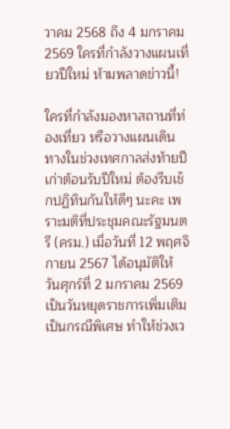วาคม 2568 ถึง 4 มกราคม 2569 ใครที่กำลังวางแผนเที่ยวปีใหม่ ห้ามพลาดข่าวนี้!

ใครที่กำลังมองหาสถานที่ท่องเที่ยว หรือวางแผนเดินทางในช่วงเทศกาลส่งท้ายปีเก่าต้อนรับปีใหม่ ต้องรีบเช็กปฏิทินกันให้ดีๆ นะคะ เพราะมติที่ประชุมคณะรัฐมนตรี (ครม.) เมื่อวันที่ 12 พฤศจิกายน 2567 ได้อนุมัติให้ วันศุกร์ที่ 2 มกราคม 2569 เป็นวันหยุดราชการเพิ่มเติมเป็นกรณีพิเศษ ทำให้ช่วงเว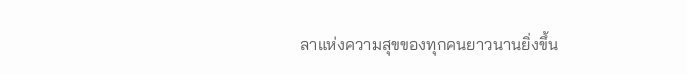ลาแห่งความสุขของทุกคนยาวนานยิ่งขึ้น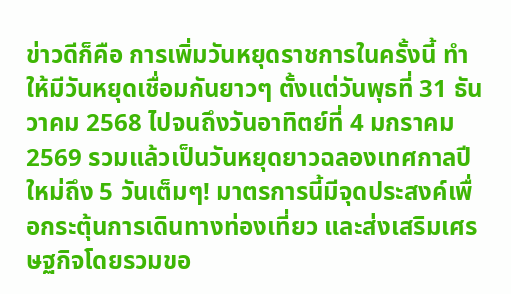ข่าวดีก็คือ การเพิ่มวันหยุดราชการในครั้งนี้ ทำให้มีวันหยุดเชื่อมกันยาวๆ ตั้งแต่วันพุธที่ 31 ธันวาคม 2568 ไปจนถึงวันอาทิตย์ที่ 4 มกราคม 2569 รวมแล้วเป็นวันหยุดยาวฉลองเทศกาลปีใหม่ถึง 5 วันเต็มๆ! มาตรการนี้มีจุดประสงค์เพื่อกระตุ้นการเดินทางท่องเที่ยว และส่งเสริมเศรษฐกิจโดยรวมขอ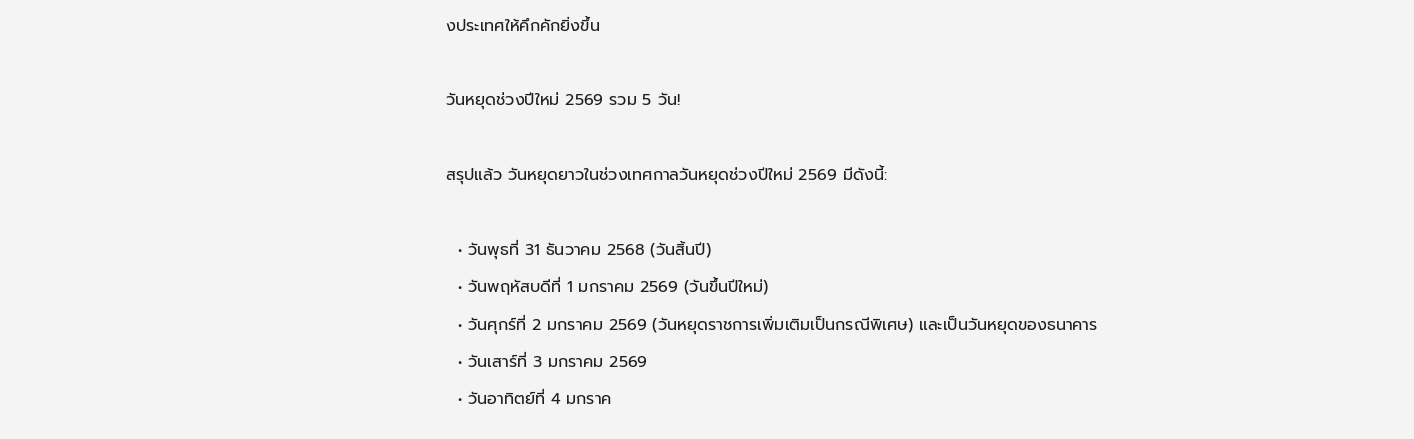งประเทศให้คึกคักยิ่งขึ้น

วันหยุดช่วงปีใหม่ 2569 รวม 5 วัน!

สรุปแล้ว วันหยุดยาวในช่วงเทศกาลวันหยุดช่วงปีใหม่ 2569 มีดังนี้:

  • วันพุธที่ 31 ธันวาคม 2568 (วันสิ้นปี)
  • วันพฤหัสบดีที่ 1 มกราคม 2569 (วันขึ้นปีใหม่)
  • วันศุกร์ที่ 2 มกราคม 2569 (วันหยุดราชการเพิ่มเติมเป็นกรณีพิเศษ) และเป็นวันหยุดของธนาคาร
  • วันเสาร์ที่ 3 มกราคม 2569
  • วันอาทิตย์ที่ 4 มกราค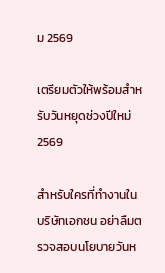ม 2569

เตรียมตัวให้พร้อมสำหรับวันหยุดช่วงปีใหม่ 2569

สำหรับใครที่ทำงานในบริษัทเอกชน อย่าลืมตรวจสอบนโยบายวันห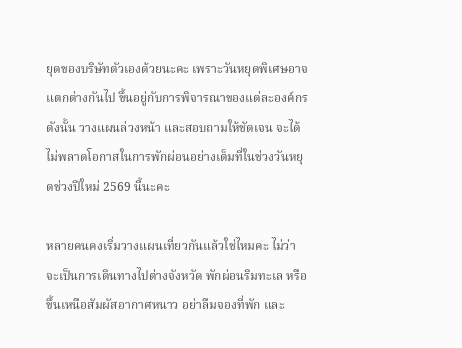ยุดของบริษัทตัวเองด้วยนะคะ เพราะวันหยุดพิเศษอาจแตกต่างกันไป ขึ้นอยู่กับการพิจารณาของแต่ละองค์กร ดังนั้น วางแผนล่วงหน้า และสอบถามให้ชัดเจน จะได้ไม่พลาดโอกาสในการพักผ่อนอย่างเต็มที่ในช่วงวันหยุดช่วงปีใหม่ 2569 นี้นะคะ

หลายคนคงเริ่มวางแผนเที่ยวกันแล้วใช่ไหมคะ ไม่ว่าจะเป็นการเดินทางไปต่างจังหวัด พักผ่อนริมทะเล หรือขึ้นเหนือสัมผัสอากาศหนาว อย่าลืมจองที่พัก และ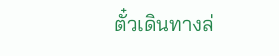ตั๋วเดินทางล่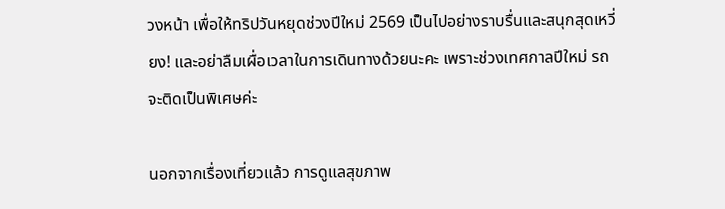วงหน้า เพื่อให้ทริปวันหยุดช่วงปีใหม่ 2569 เป็นไปอย่างราบรื่นและสนุกสุดเหวี่ยง! และอย่าลืมเผื่อเวลาในการเดินทางด้วยนะคะ เพราะช่วงเทศกาลปีใหม่ รถจะติดเป็นพิเศษค่ะ

นอกจากเรื่องเที่ยวแล้ว การดูแลสุขภาพ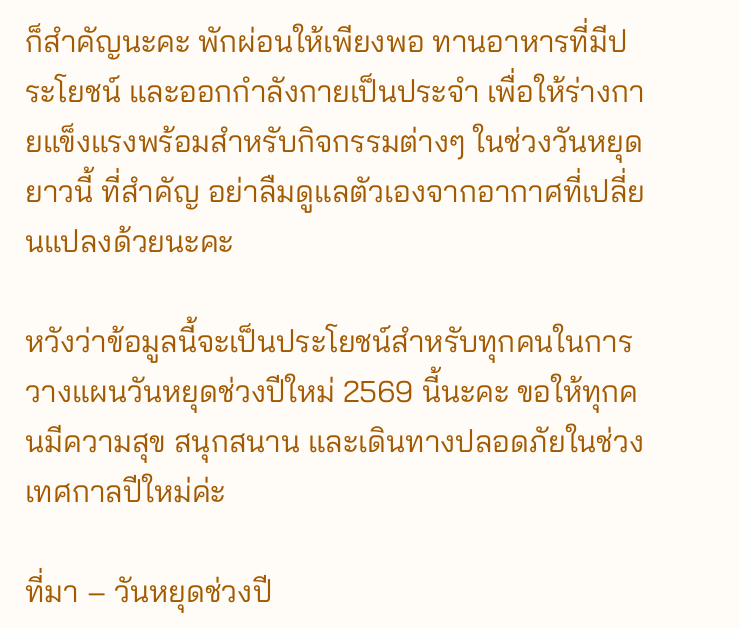ก็สำคัญนะคะ พักผ่อนให้เพียงพอ ทานอาหารที่มีประโยชน์ และออกกำลังกายเป็นประจำ เพื่อให้ร่างกายแข็งแรงพร้อมสำหรับกิจกรรมต่างๆ ในช่วงวันหยุดยาวนี้ ที่สำคัญ อย่าลืมดูแลตัวเองจากอากาศที่เปลี่ยนแปลงด้วยนะคะ

หวังว่าข้อมูลนี้จะเป็นประโยชน์สำหรับทุกคนในการวางแผนวันหยุดช่วงปีใหม่ 2569 นี้นะคะ ขอให้ทุกคนมีความสุข สนุกสนาน และเดินทางปลอดภัยในช่วงเทศกาลปีใหม่ค่ะ

ที่มา – วันหยุดช่วงปี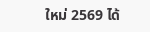ใหม่ 2569 ได้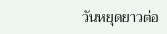วันหยุดยาวต่อ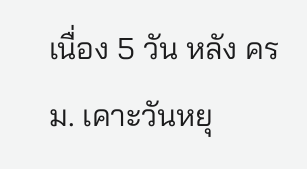เนื่อง 5 วัน หลัง ครม. เคาะวันหยุ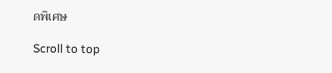ดพิเศษ

Scroll to top